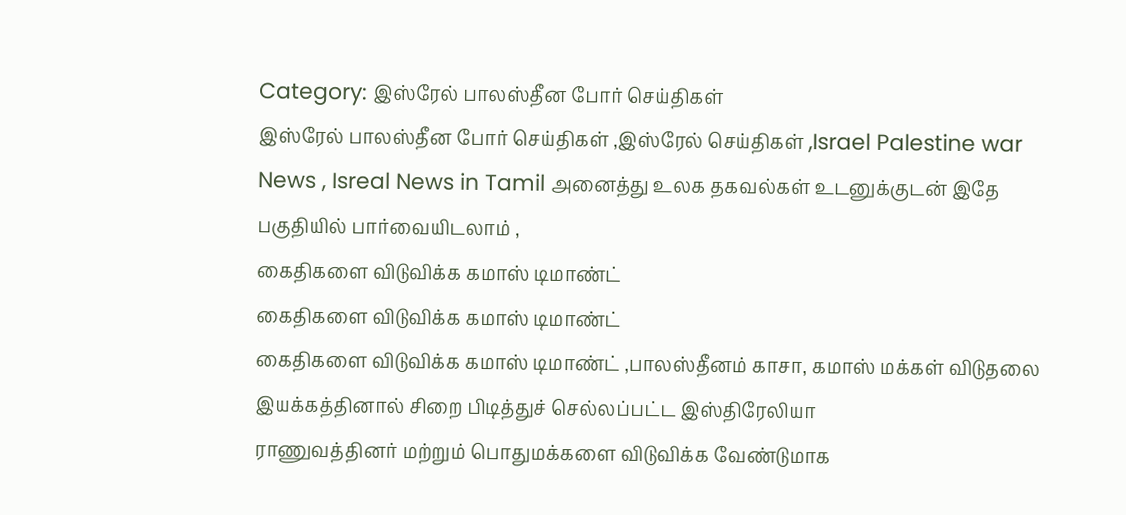Category: இஸ்ரேல் பாலஸ்தீன போர் செய்திகள்
இஸ்ரேல் பாலஸ்தீன போர் செய்திகள் ,இஸ்ரேல் செய்திகள் ,Israel Palestine war News , Isreal News in Tamil அனைத்து உலக தகவல்கள் உடனுக்குடன் இதே பகுதியில் பார்வையிடலாம் ,
கைதிகளை விடுவிக்க கமாஸ் டிமாண்ட்
கைதிகளை விடுவிக்க கமாஸ் டிமாண்ட்
கைதிகளை விடுவிக்க கமாஸ் டிமாண்ட் ,பாலஸ்தீனம் காசா, கமாஸ் மக்கள் விடுதலை இயக்கத்தினால் சிறை பிடித்துச் செல்லப்பட்ட இஸ்திரேலியா
ராணுவத்தினர் மற்றும் பொதுமக்களை விடுவிக்க வேண்டுமாக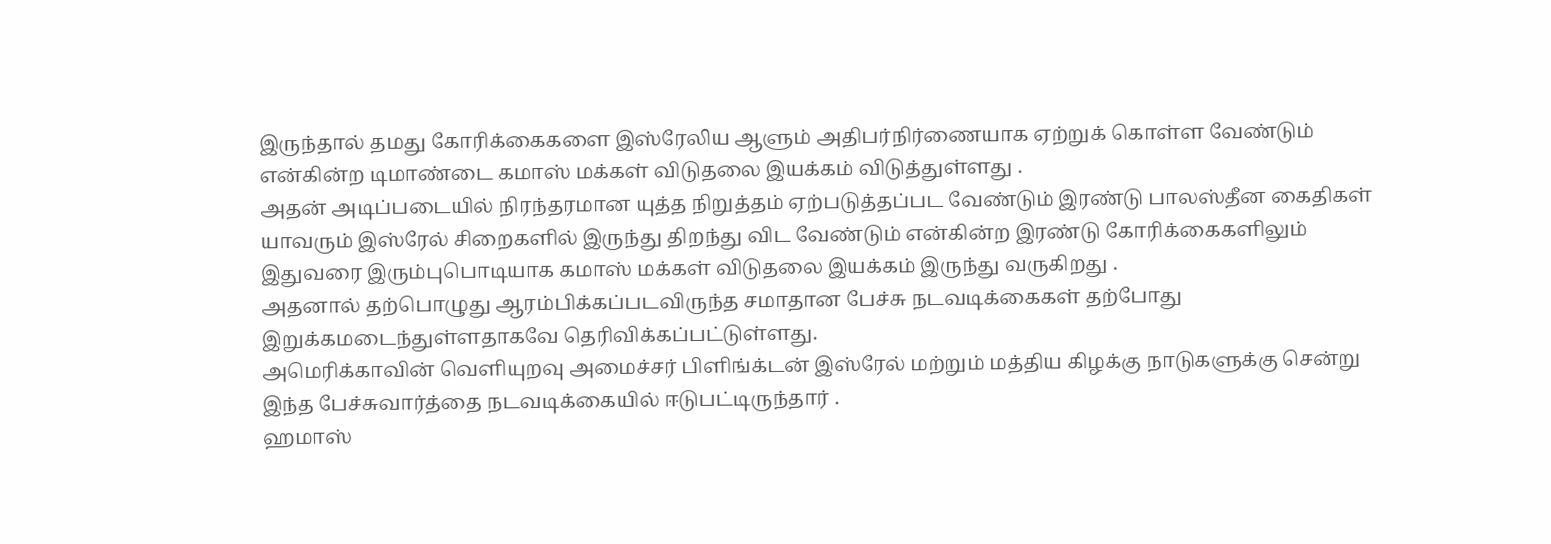இருந்தால் தமது கோரிக்கைகளை இஸ்ரேலிய ஆளும் அதிபர்நிர்ணையாக ஏற்றுக் கொள்ள வேண்டும் என்கின்ற டிமாண்டை கமாஸ் மக்கள் விடுதலை இயக்கம் விடுத்துள்ளது .
அதன் அடிப்படையில் நிரந்தரமான யுத்த நிறுத்தம் ஏற்படுத்தப்பட வேண்டும் இரண்டு பாலஸ்தீன கைதிகள் யாவரும் இஸ்ரேல் சிறைகளில் இருந்து திறந்து விட வேண்டும் என்கின்ற இரண்டு கோரிக்கைகளிலும் இதுவரை இரும்புபொடியாக கமாஸ் மக்கள் விடுதலை இயக்கம் இருந்து வருகிறது .
அதனால் தற்பொழுது ஆரம்பிக்கப்படவிருந்த சமாதான பேச்சு நடவடிக்கைகள் தற்போது இறுக்கமடைந்துள்ளதாகவே தெரிவிக்கப்பட்டுள்ளது.
அமெரிக்காவின் வெளியுறவு அமைச்சர் பிளிங்க்டன் இஸ்ரேல் மற்றும் மத்திய கிழக்கு நாடுகளுக்கு சென்று இந்த பேச்சுவார்த்தை நடவடிக்கையில் ஈடுபட்டிருந்தார் .
ஹமாஸ்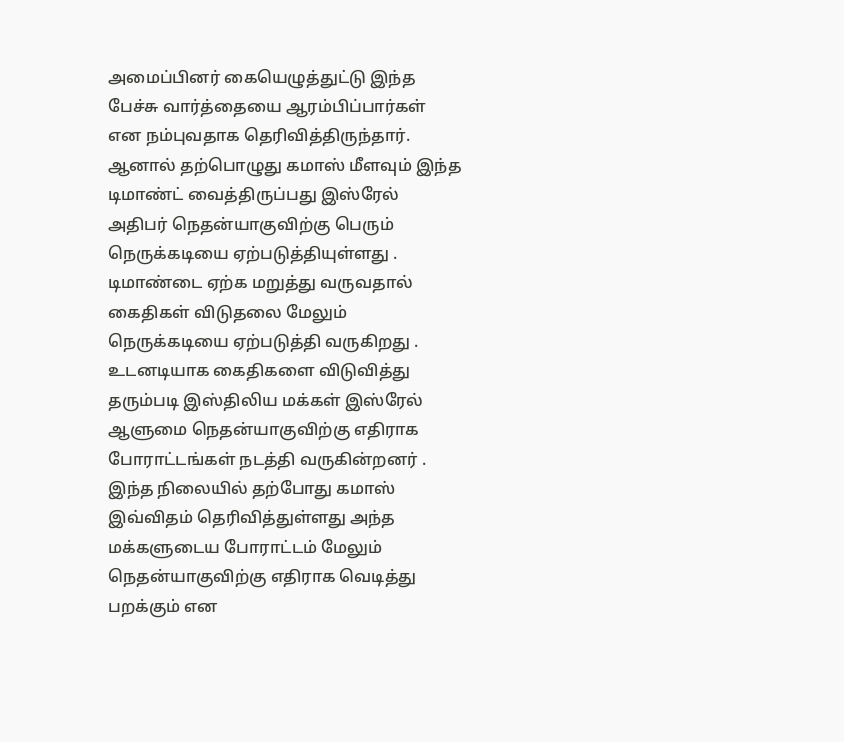அமைப்பினர் கையெழுத்துட்டு இந்த பேச்சு வார்த்தையை ஆரம்பிப்பார்கள் என நம்புவதாக தெரிவித்திருந்தார்.
ஆனால் தற்பொழுது கமாஸ் மீளவும் இந்த டிமாண்ட் வைத்திருப்பது இஸ்ரேல் அதிபர் நெதன்யாகுவிற்கு பெரும் நெருக்கடியை ஏற்படுத்தியுள்ளது .
டிமாண்டை ஏற்க மறுத்து வருவதால் கைதிகள் விடுதலை மேலும் நெருக்கடியை ஏற்படுத்தி வருகிறது .
உடனடியாக கைதிகளை விடுவித்து தரும்படி இஸ்திலிய மக்கள் இஸ்ரேல் ஆளுமை நெதன்யாகுவிற்கு எதிராக போராட்டங்கள் நடத்தி வருகின்றனர் .
இந்த நிலையில் தற்போது கமாஸ் இவ்விதம் தெரிவித்துள்ளது அந்த மக்களுடைய போராட்டம் மேலும் நெதன்யாகுவிற்கு எதிராக வெடித்து பறக்கும் என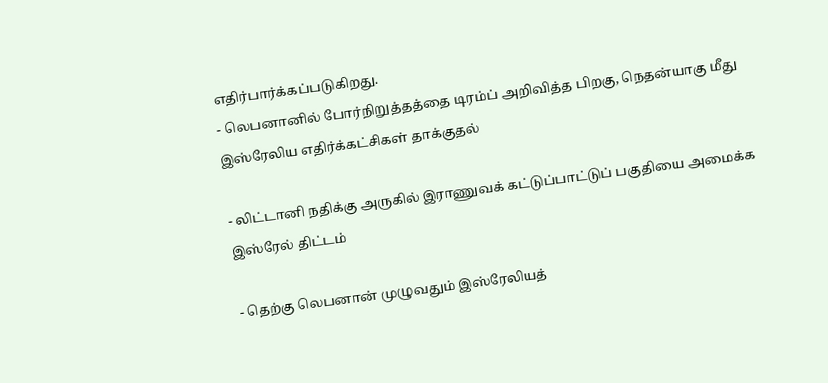எதிர்பார்க்கப்படுகிறது.
- லெபனானில் போர்நிறுத்தத்தை டிரம்ப் அறிவித்த பிறகு, நெதன்யாகு மீது இஸ்ரேலிய எதிர்க்கட்சிகள் தாக்குதல்

- லிட்டானி நதிக்கு அருகில் இராணுவக் கட்டுப்பாட்டுப் பகுதியை அமைக்க இஸ்ரேல் திட்டம்

- தெற்கு லெபனான் முழுவதும் இஸ்ரேலியத்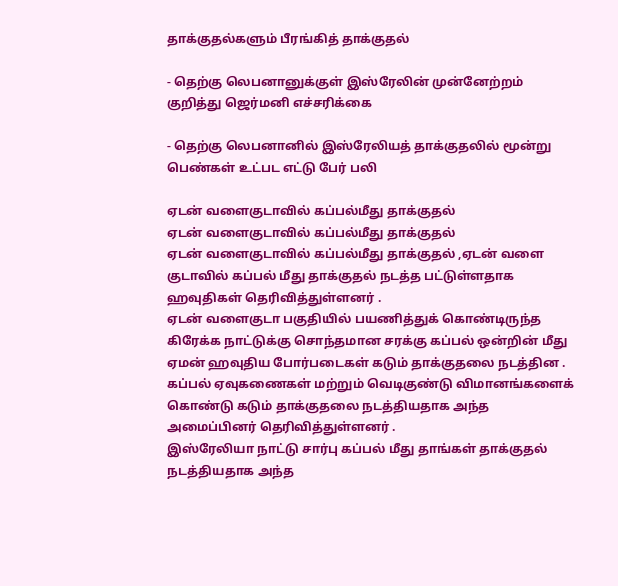தாக்குதல்களும் பீரங்கித் தாக்குதல்

- தெற்கு லெபனானுக்குள் இஸ்ரேலின் முன்னேற்றம் குறித்து ஜெர்மனி எச்சரிக்கை

- தெற்கு லெபனானில் இஸ்ரேலியத் தாக்குதலில் மூன்று பெண்கள் உட்பட எட்டு பேர் பலி

ஏடன் வளைகுடாவில் கப்பல்மீது தாக்குதல்
ஏடன் வளைகுடாவில் கப்பல்மீது தாக்குதல்
ஏடன் வளைகுடாவில் கப்பல்மீது தாக்குதல் ,ஏடன் வளை குடாவில் கப்பல் மீது தாக்குதல் நடத்த பட்டுள்ளதாக ஹவுதிகள் தெரிவித்துள்ளனர் .
ஏடன் வளைகுடா பகுதியில் பயணித்துக் கொண்டிருந்த கிரேக்க நாட்டுக்கு சொந்தமான சரக்கு கப்பல் ஒன்றின் மீது ஏமன் ஹவுதிய போர்படைகள் கடும் தாக்குதலை நடத்தின .
கப்பல் ஏவுகணைகள் மற்றும் வெடிகுண்டு விமானங்களைக் கொண்டு கடும் தாக்குதலை நடத்தியதாக அந்த அமைப்பினர் தெரிவித்துள்ளனர் .
இஸ்ரேலியா நாட்டு சார்பு கப்பல் மீது தாங்கள் தாக்குதல் நடத்தியதாக அந்த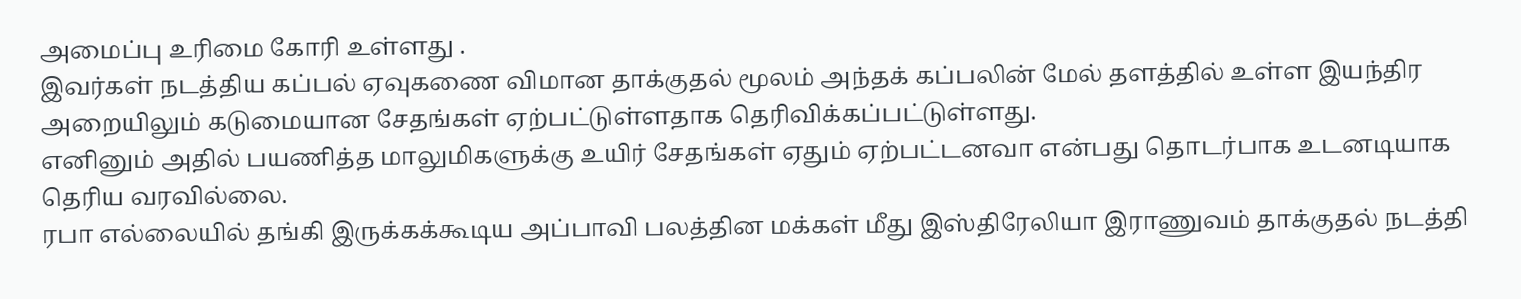அமைப்பு உரிமை கோரி உள்ளது .
இவர்கள் நடத்திய கப்பல் ஏவுகணை விமான தாக்குதல் மூலம் அந்தக் கப்பலின் மேல் தளத்தில் உள்ள இயந்திர அறையிலும் கடுமையான சேதங்கள் ஏற்பட்டுள்ளதாக தெரிவிக்கப்பட்டுள்ளது.
எனினும் அதில் பயணித்த மாலுமிகளுக்கு உயிர் சேதங்கள் ஏதும் ஏற்பட்டனவா என்பது தொடர்பாக உடனடியாக தெரிய வரவில்லை.
ரபா எல்லையில் தங்கி இருக்கக்கூடிய அப்பாவி பலத்தின மக்கள் மீது இஸ்திரேலியா இராணுவம் தாக்குதல் நடத்தி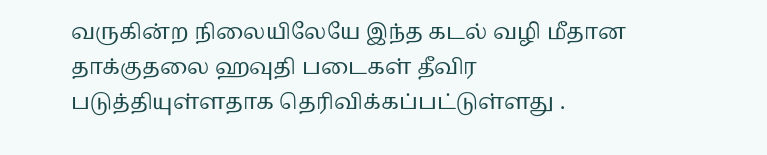வருகின்ற நிலையிலேயே இந்த கடல் வழி மீதான தாக்குதலை ஹவுதி படைகள் தீவிர படுத்தியுள்ளதாக தெரிவிக்கப்பட்டுள்ளது .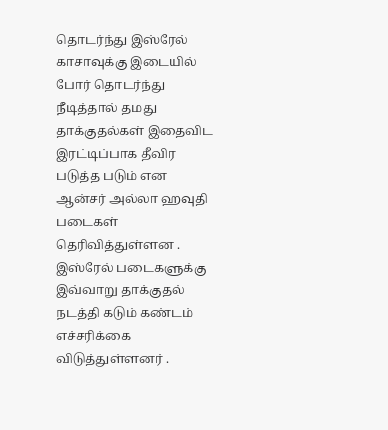தொடர்ந்து இஸ்ரேல் காசாவுக்கு இடையில் போர் தொடர்ந்து நீடித்தால் தமது தாக்குதல்கள் இதைவிட இரட்டிப்பாக தீவிர படுத்த படும் என ஆன்சர் அல்லா ஹவுதி படைகள் தெரிவித்துள்ளன .
இஸ்ரேல் படைகளுக்கு இவ்வாறு தாக்குதல் நடத்தி கடும் கண்டம் எச்சரிக்கை விடுத்துள்ளனர் .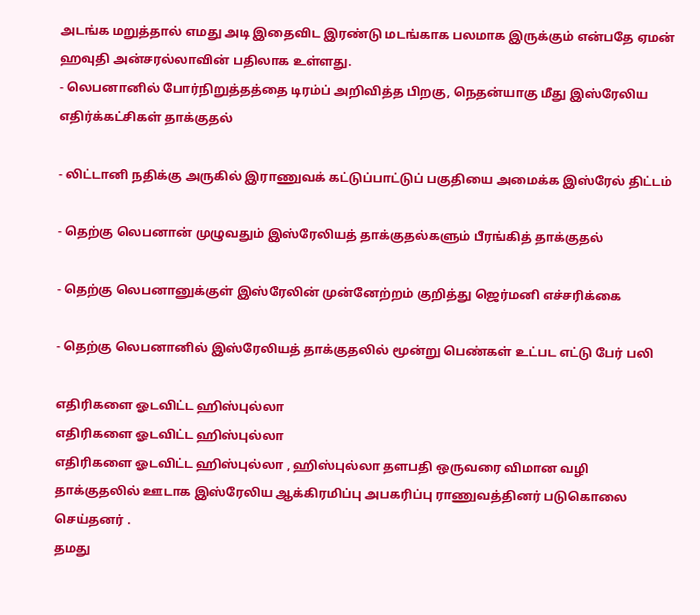அடங்க மறுத்தால் எமது அடி இதைவிட இரண்டு மடங்காக பலமாக இருக்கும் என்பதே ஏமன் ஹவுதி அன்சரல்லாவின் பதிலாக உள்ளது.
- லெபனானில் போர்நிறுத்தத்தை டிரம்ப் அறிவித்த பிறகு, நெதன்யாகு மீது இஸ்ரேலிய எதிர்க்கட்சிகள் தாக்குதல்

- லிட்டானி நதிக்கு அருகில் இராணுவக் கட்டுப்பாட்டுப் பகுதியை அமைக்க இஸ்ரேல் திட்டம்

- தெற்கு லெபனான் முழுவதும் இஸ்ரேலியத் தாக்குதல்களும் பீரங்கித் தாக்குதல்

- தெற்கு லெபனானுக்குள் இஸ்ரேலின் முன்னேற்றம் குறித்து ஜெர்மனி எச்சரிக்கை

- தெற்கு லெபனானில் இஸ்ரேலியத் தாக்குதலில் மூன்று பெண்கள் உட்பட எட்டு பேர் பலி

எதிரிகளை ஓடவிட்ட ஹிஸ்புல்லா
எதிரிகளை ஓடவிட்ட ஹிஸ்புல்லா
எதிரிகளை ஓடவிட்ட ஹிஸ்புல்லா , ஹிஸ்புல்லா தளபதி ஒருவரை விமான வழி தாக்குதலில் ஊடாக இஸ்ரேலிய ஆக்கிரமிப்பு அபகரிப்பு ராணுவத்தினர் படுகொலை செய்தனர் .
தமது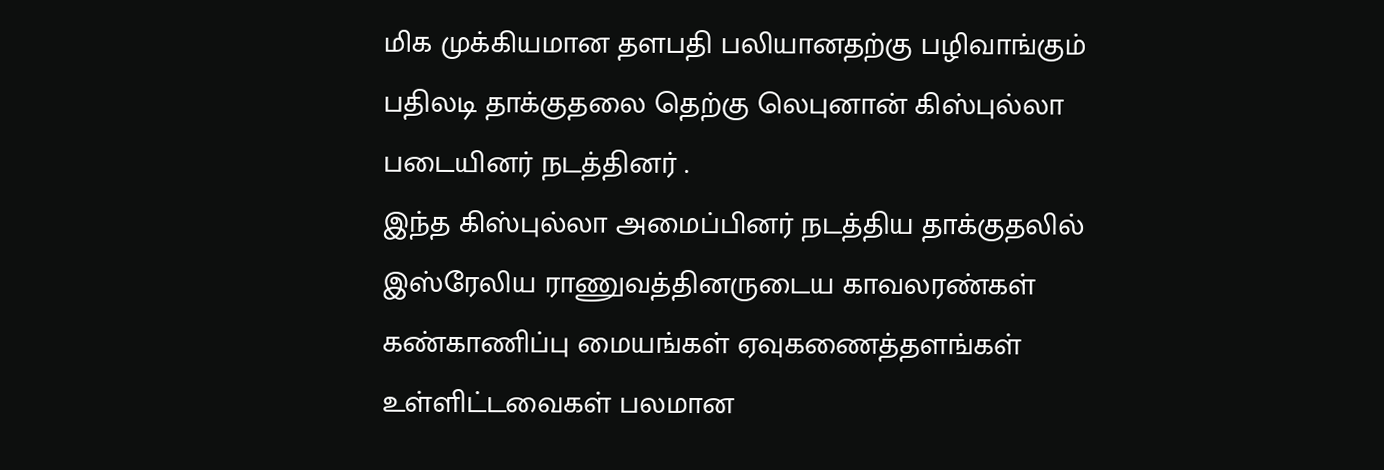மிக முக்கியமான தளபதி பலியானதற்கு பழிவாங்கும் பதிலடி தாக்குதலை தெற்கு லெபுனான் கிஸ்புல்லா படையினர் நடத்தினர் .
இந்த கிஸ்புல்லா அமைப்பினர் நடத்திய தாக்குதலில் இஸ்ரேலிய ராணுவத்தினருடைய காவலரண்கள் கண்காணிப்பு மையங்கள் ஏவுகணைத்தளங்கள் உள்ளிட்டவைகள் பலமான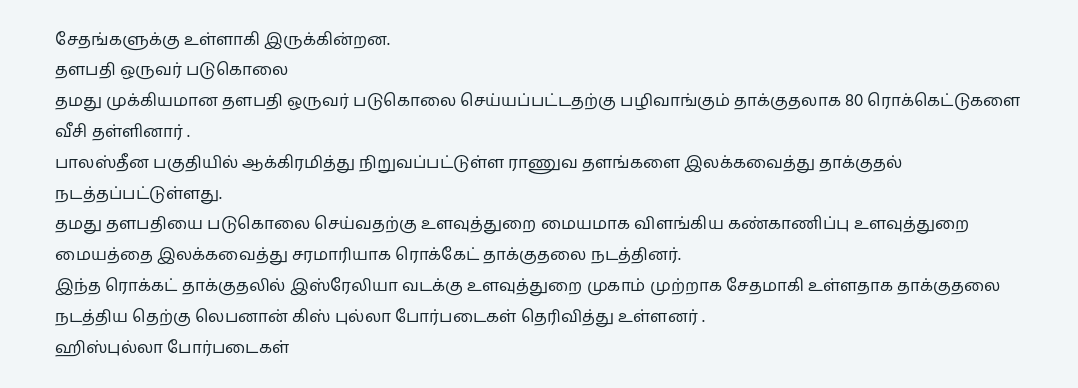சேதங்களுக்கு உள்ளாகி இருக்கின்றன.
தளபதி ஒருவர் படுகொலை
தமது முக்கியமான தளபதி ஒருவர் படுகொலை செய்யப்பட்டதற்கு பழிவாங்கும் தாக்குதலாக 80 ரொக்கெட்டுகளை வீசி தள்ளினார் .
பாலஸ்தீன பகுதியில் ஆக்கிரமித்து நிறுவப்பட்டுள்ள ராணுவ தளங்களை இலக்கவைத்து தாக்குதல் நடத்தப்பட்டுள்ளது.
தமது தளபதியை படுகொலை செய்வதற்கு உளவுத்துறை மையமாக விளங்கிய கண்காணிப்பு உளவுத்துறை மையத்தை இலக்கவைத்து சரமாரியாக ரொக்கேட் தாக்குதலை நடத்தினர்.
இந்த ரொக்கட் தாக்குதலில் இஸ்ரேலியா வடக்கு உளவுத்துறை முகாம் முற்றாக சேதமாகி உள்ளதாக தாக்குதலை நடத்திய தெற்கு லெபனான் கிஸ் புல்லா போர்படைகள் தெரிவித்து உள்ளனர் .
ஹிஸ்புல்லா போர்படைகள்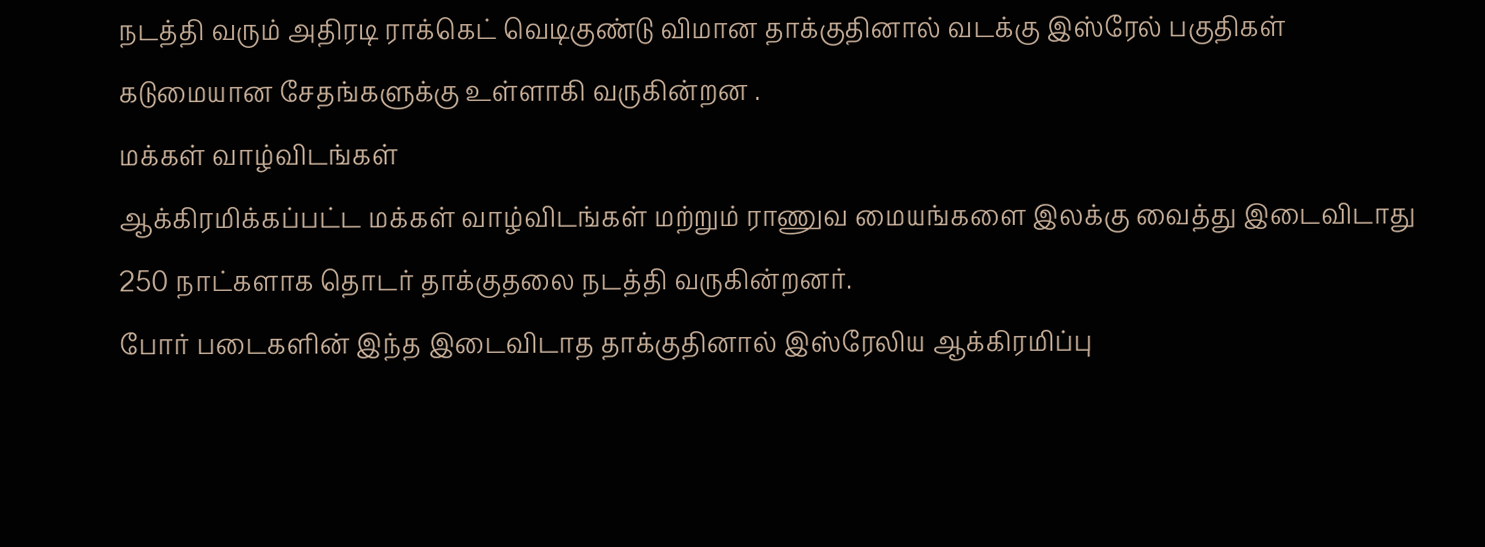நடத்தி வரும் அதிரடி ராக்கெட் வெடிகுண்டு விமான தாக்குதினால் வடக்கு இஸ்ரேல் பகுதிகள் கடுமையான சேதங்களுக்கு உள்ளாகி வருகின்றன .
மக்கள் வாழ்விடங்கள்
ஆக்கிரமிக்கப்பட்ட மக்கள் வாழ்விடங்கள் மற்றும் ராணுவ மையங்களை இலக்கு வைத்து இடைவிடாது 250 நாட்களாக தொடர் தாக்குதலை நடத்தி வருகின்றனர்.
போர் படைகளின் இந்த இடைவிடாத தாக்குதினால் இஸ்ரேலிய ஆக்கிரமிப்பு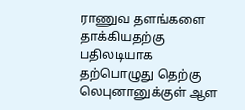ராணுவ தளங்களை தாக்கியதற்கு பதிலடியாக தற்பொழுது தெற்கு லெபுனானுக்குள் ஆள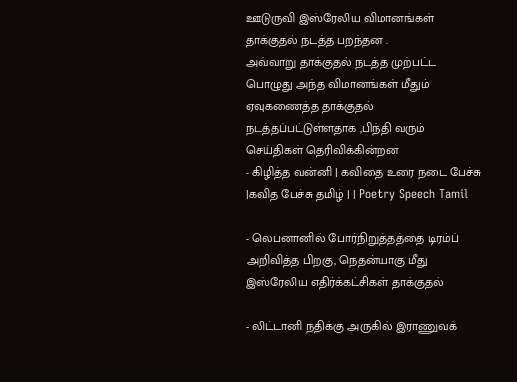ஊடுருவி இஸ்ரேலிய விமானங்கள் தாக்குதல் நடத்த பறந்தன .
அவ்வாறு தாக்குதல் நடத்த முற்பட்ட பொழுது அந்த விமானங்கள் மீதும் ஏவுகணைத்த தாக்குதல் நடத்தப்பட்டுள்ளதாக ,பிந்தி வரும் செய்திகள் தெரிவிக்கின்றன
- கிழித்த வன்னி | கவிதை உரை நடை பேச்சு |கவித பேச்சு தமிழ் | | Poetry Speech Tamil

- லெபனானில் போர்நிறுத்தத்தை டிரம்ப் அறிவித்த பிறகு, நெதன்யாகு மீது இஸ்ரேலிய எதிர்க்கட்சிகள் தாக்குதல்

- லிட்டானி நதிக்கு அருகில் இராணுவக்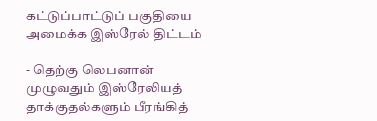கட்டுப்பாட்டுப் பகுதியை அமைக்க இஸ்ரேல் திட்டம்

- தெற்கு லெபனான் முழுவதும் இஸ்ரேலியத் தாக்குதல்களும் பீரங்கித்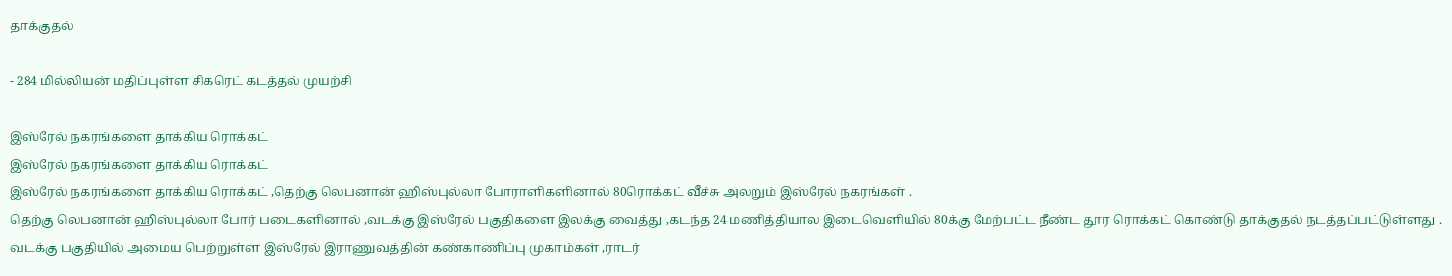தாக்குதல்

- 284 மில்லியன் மதிப்புள்ள சிகரெட் கடத்தல் முயற்சி

இஸ்ரேல் நகரங்களை தாக்கிய ரொக்கட்
இஸ்ரேல் நகரங்களை தாக்கிய ரொக்கட்
இஸ்ரேல் நகரங்களை தாக்கிய ரொக்கட் ,தெற்கு லெபனான் ஹிஸ்புல்லா போராளிகளினால் 80ரொக்கட் வீச்சு அலறும் இஸ்ரேல் நகரங்கள் .
தெற்கு லெபனான் ஹிஸ்புல்லா போர் படைகளினால் ,வடக்கு இஸ்ரேல் பகுதிகளை இலக்கு வைத்து ,கடந்த 24 மணித்தியால இடைவெளியில் 80க்கு மேற்பட்ட நீண்ட தூர ரொக்கட் கொண்டு தாக்குதல் நடத்தப்பட்டுள்ளது .
வடக்கு பகுதியில் அமைய பெற்றுள்ள இஸ்ரேல் இராணுவத்தின் கண்காணிப்பு முகாம்கள் ,ராடர்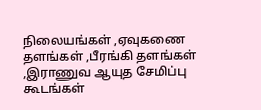நிலையங்கள் ,ஏவுகணை தளங்கள் ,பீரங்கி தளங்கள் ,இராணுவ ஆயுத சேமிப்பு கூடங்கள்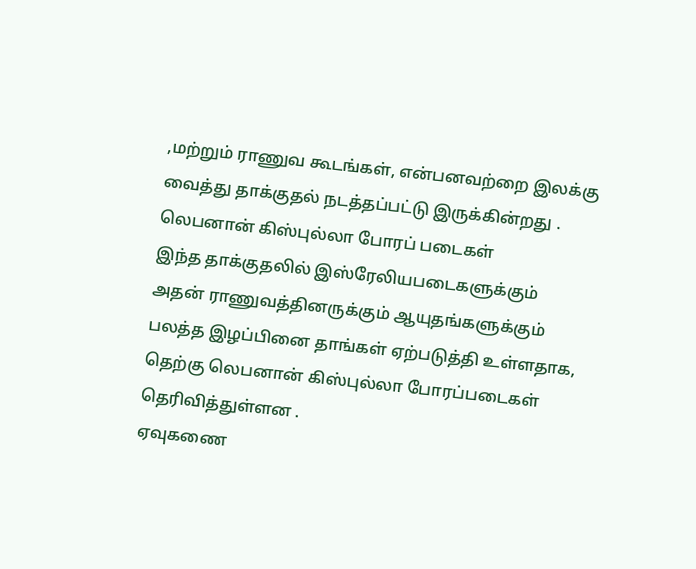,மற்றும் ராணுவ கூடங்கள், என்பனவற்றை இலக்கு வைத்து தாக்குதல் நடத்தப்பட்டு இருக்கின்றது .
லெபனான் கிஸ்புல்லா போரப் படைகள்
இந்த தாக்குதலில் இஸ்ரேலியபடைகளுக்கும் அதன் ராணுவத்தினருக்கும் ஆயுதங்களுக்கும் பலத்த இழப்பினை தாங்கள் ஏற்படுத்தி உள்ளதாக, தெற்கு லெபனான் கிஸ்புல்லா போரப்படைகள் தெரிவித்துள்ளன .
ஏவுகணை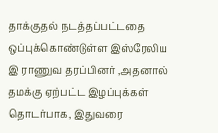தாக்குதல் நடத்தப்பட்டதை ஒப்புக்கொண்டுள்ள இஸ்ரேலிய இ ராணுவ தரப்பினர் ,அதனால் தமக்கு ஏற்பட்ட இழப்புக்கள் தொடர்பாக, இதுவரை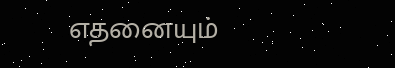எதனையும்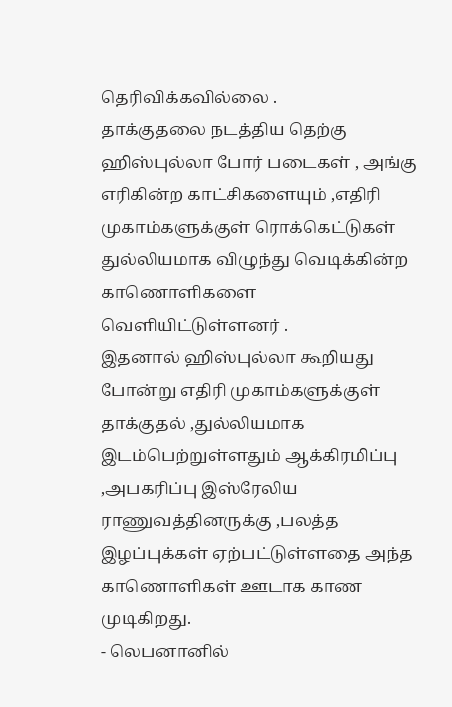தெரிவிக்கவில்லை .
தாக்குதலை நடத்திய தெற்கு ஹிஸ்புல்லா போர் படைகள் , அங்கு எரிகின்ற காட்சிகளையும் ,எதிரி முகாம்களுக்குள் ரொக்கெட்டுகள் துல்லியமாக விழுந்து வெடிக்கின்ற காணொளிகளை வெளியிட்டுள்ளனர் .
இதனால் ஹிஸ்புல்லா கூறியது போன்று எதிரி முகாம்களுக்குள் தாக்குதல் ,துல்லியமாக இடம்பெற்றுள்ளதும் ஆக்கிரமிப்பு ,அபகரிப்பு இஸ்ரேலிய ராணுவத்தினருக்கு ,பலத்த இழப்புக்கள் ஏற்பட்டுள்ளதை அந்த காணொளிகள் ஊடாக காண முடிகிறது.
- லெபனானில்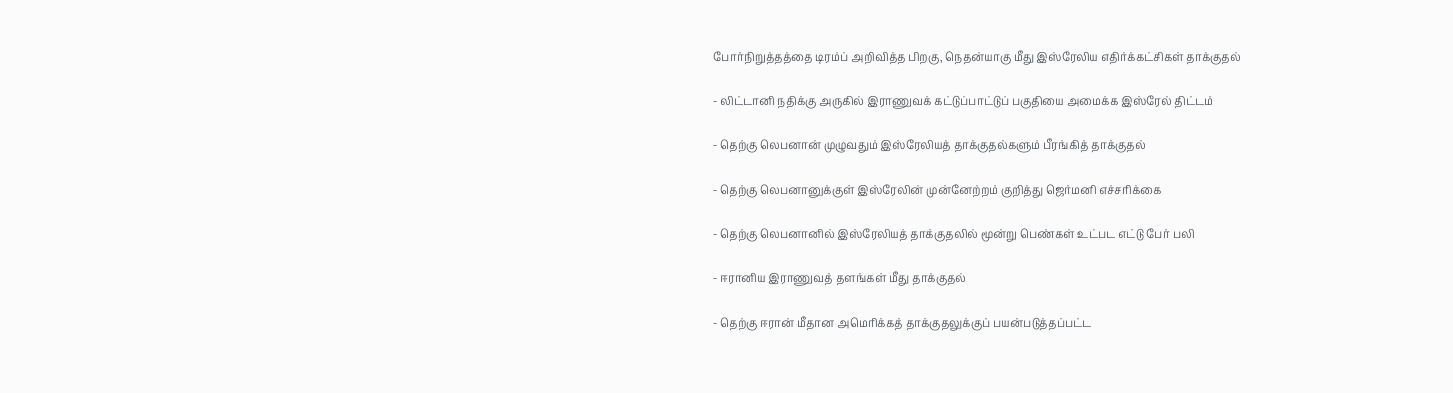போர்நிறுத்தத்தை டிரம்ப் அறிவித்த பிறகு, நெதன்யாகு மீது இஸ்ரேலிய எதிர்க்கட்சிகள் தாக்குதல்

- லிட்டானி நதிக்கு அருகில் இராணுவக் கட்டுப்பாட்டுப் பகுதியை அமைக்க இஸ்ரேல் திட்டம்

- தெற்கு லெபனான் முழுவதும் இஸ்ரேலியத் தாக்குதல்களும் பீரங்கித் தாக்குதல்

- தெற்கு லெபனானுக்குள் இஸ்ரேலின் முன்னேற்றம் குறித்து ஜெர்மனி எச்சரிக்கை

- தெற்கு லெபனானில் இஸ்ரேலியத் தாக்குதலில் மூன்று பெண்கள் உட்பட எட்டு பேர் பலி

- ஈரானிய இராணுவத் தளங்கள் மீது தாக்குதல்

- தெற்கு ஈரான் மீதான அமெரிக்கத் தாக்குதலுக்குப் பயன்படுத்தப்பட்ட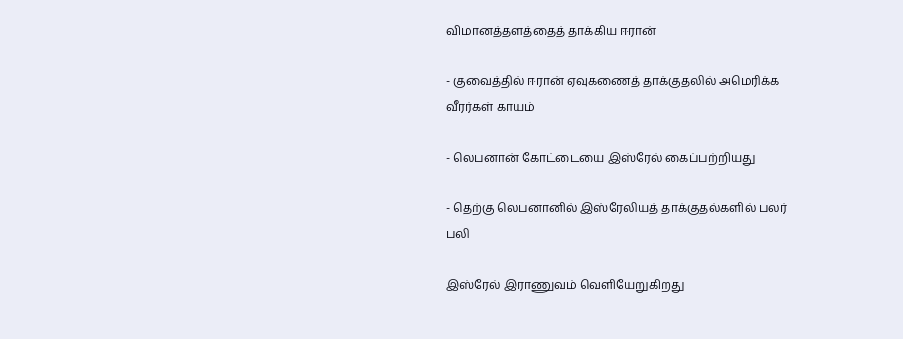விமானத்தளத்தைத் தாக்கிய ஈரான்

- குவைத்தில் ஈரான் ஏவுகணைத் தாக்குதலில் அமெரிக்க வீரர்கள் காயம்

- லெபனான் கோட்டையை இஸ்ரேல் கைப்பற்றியது

- தெற்கு லெபனானில் இஸ்ரேலியத் தாக்குதல்களில் பலர் பலி

இஸ்ரேல் இராணுவம் வெளியேறுகிறது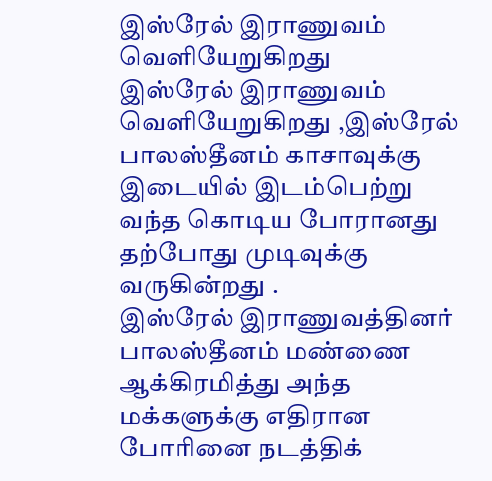இஸ்ரேல் இராணுவம் வெளியேறுகிறது
இஸ்ரேல் இராணுவம் வெளியேறுகிறது ,இஸ்ரேல் பாலஸ்தீனம் காசாவுக்கு இடையில் இடம்பெற்று வந்த கொடிய போரானது தற்போது முடிவுக்கு வருகின்றது .
இஸ்ரேல் இராணுவத்தினர் பாலஸ்தீனம் மண்ணை ஆக்கிரமித்து அந்த மக்களுக்கு எதிரான போரினை நடத்திக்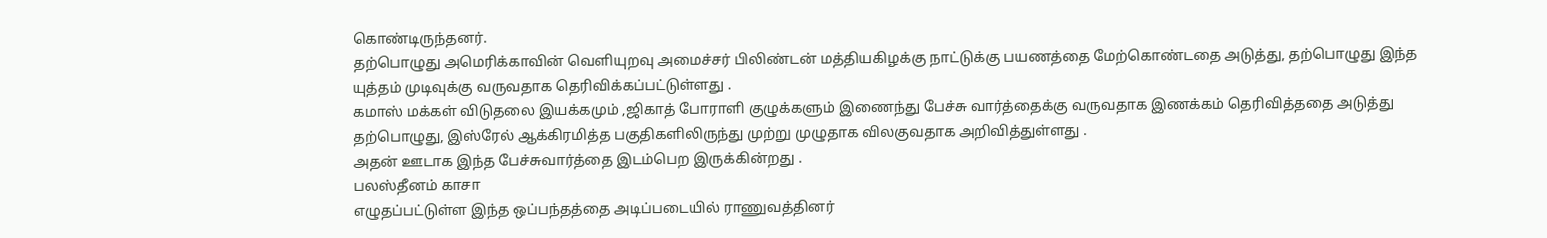கொண்டிருந்தனர்.
தற்பொழுது அமெரிக்காவின் வெளியுறவு அமைச்சர் பிலிண்டன் மத்தியகிழக்கு நாட்டுக்கு பயணத்தை மேற்கொண்டதை அடுத்து, தற்பொழுது இந்த யுத்தம் முடிவுக்கு வருவதாக தெரிவிக்கப்பட்டுள்ளது .
கமாஸ் மக்கள் விடுதலை இயக்கமும் ,ஜிகாத் போராளி குழுக்களும் இணைந்து பேச்சு வார்த்தைக்கு வருவதாக இணக்கம் தெரிவித்ததை அடுத்து தற்பொழுது, இஸ்ரேல் ஆக்கிரமித்த பகுதிகளிலிருந்து முற்று முழுதாக விலகுவதாக அறிவித்துள்ளது .
அதன் ஊடாக இந்த பேச்சுவார்த்தை இடம்பெற இருக்கின்றது .
பலஸ்தீனம் காசா
எழுதப்பட்டுள்ள இந்த ஒப்பந்தத்தை அடிப்படையில் ராணுவத்தினர்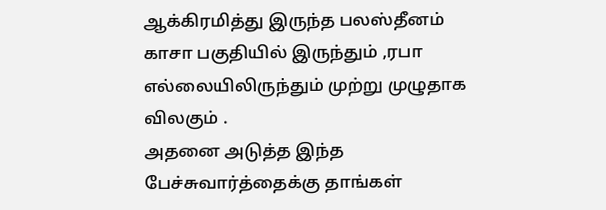ஆக்கிரமித்து இருந்த பலஸ்தீனம் காசா பகுதியில் இருந்தும் ,ரபா எல்லையிலிருந்தும் முற்று முழுதாக விலகும் .
அதனை அடுத்த இந்த பேச்சுவார்த்தைக்கு தாங்கள்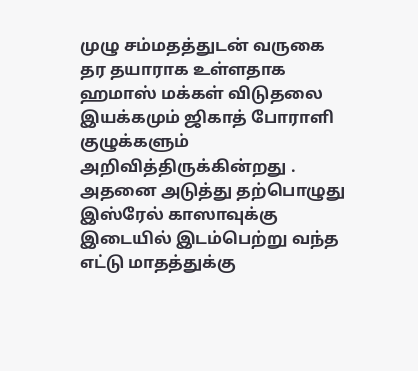முழு சம்மதத்துடன் வருகை தர தயாராக உள்ளதாக ஹமாஸ் மக்கள் விடுதலை இயக்கமும் ஜிகாத் போராளி குழுக்களும் அறிவித்திருக்கின்றது .
அதனை அடுத்து தற்பொழுது இஸ்ரேல் காஸாவுக்கு இடையில் இடம்பெற்று வந்த எட்டு மாதத்துக்கு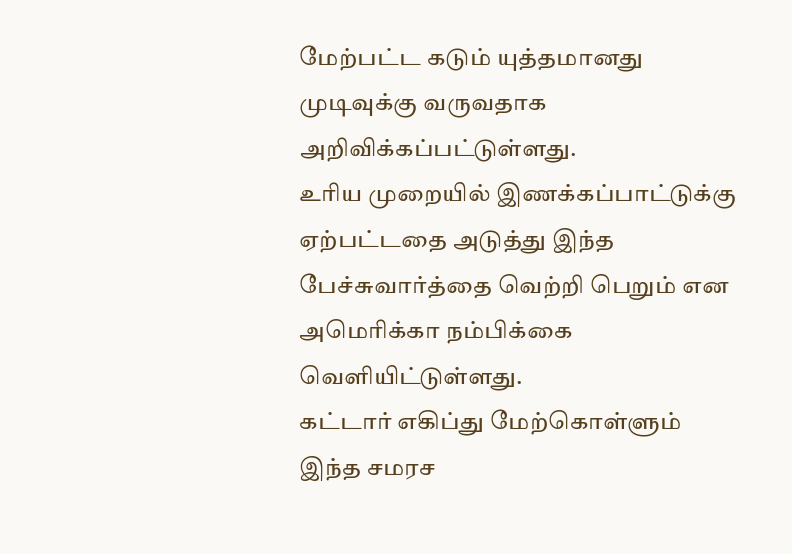மேற்பட்ட கடும் யுத்தமானது முடிவுக்கு வருவதாக அறிவிக்கப்பட்டுள்ளது.
உரிய முறையில் இணக்கப்பாட்டுக்கு ஏற்பட்டதை அடுத்து இந்த பேச்சுவார்த்தை வெற்றி பெறும் என அமெரிக்கா நம்பிக்கை வெளியிட்டுள்ளது.
கட்டார் எகிப்து மேற்கொள்ளும் இந்த சமரச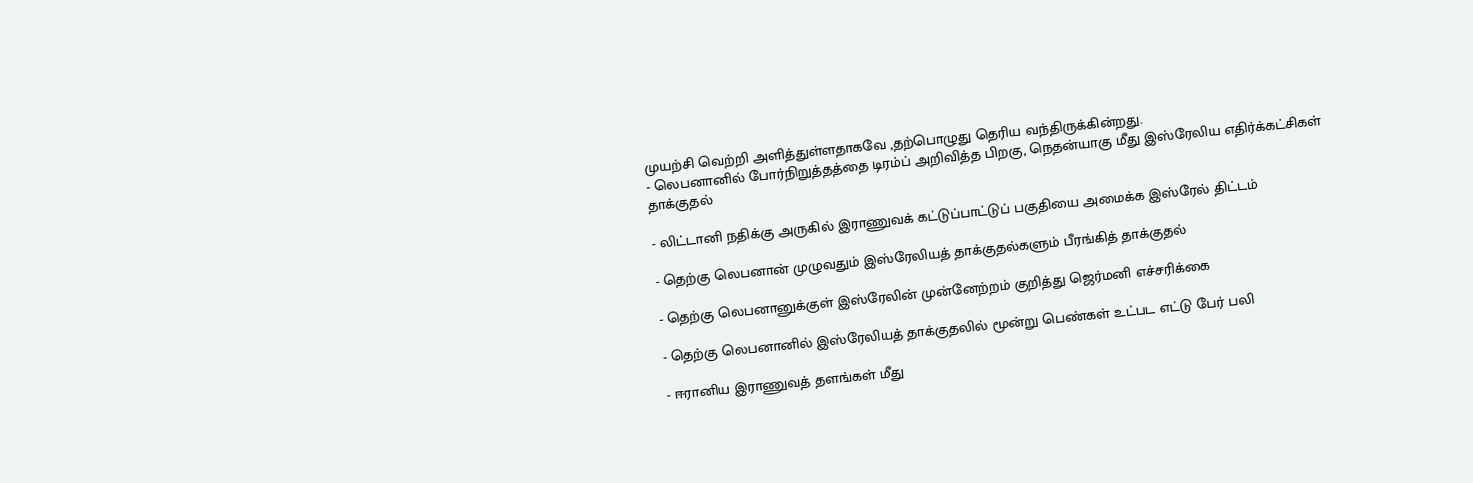முயற்சி வெற்றி அளித்துள்ளதாகவே ,தற்பொழுது தெரிய வந்திருக்கின்றது.
- லெபனானில் போர்நிறுத்தத்தை டிரம்ப் அறிவித்த பிறகு, நெதன்யாகு மீது இஸ்ரேலிய எதிர்க்கட்சிகள் தாக்குதல்

- லிட்டானி நதிக்கு அருகில் இராணுவக் கட்டுப்பாட்டுப் பகுதியை அமைக்க இஸ்ரேல் திட்டம்

- தெற்கு லெபனான் முழுவதும் இஸ்ரேலியத் தாக்குதல்களும் பீரங்கித் தாக்குதல்

- தெற்கு லெபனானுக்குள் இஸ்ரேலின் முன்னேற்றம் குறித்து ஜெர்மனி எச்சரிக்கை

- தெற்கு லெபனானில் இஸ்ரேலியத் தாக்குதலில் மூன்று பெண்கள் உட்பட எட்டு பேர் பலி

- ஈரானிய இராணுவத் தளங்கள் மீது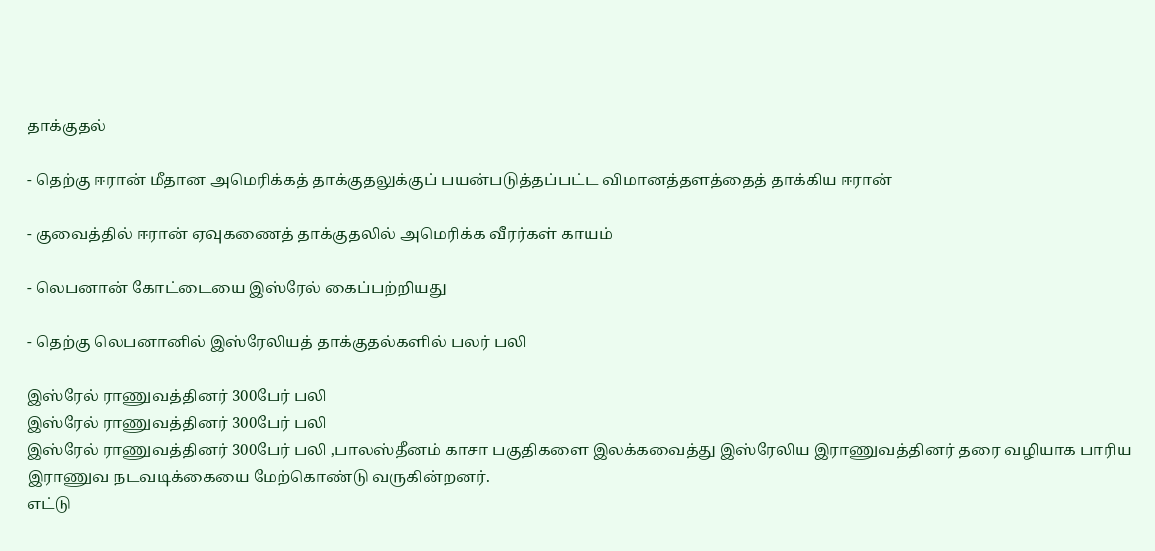தாக்குதல்

- தெற்கு ஈரான் மீதான அமெரிக்கத் தாக்குதலுக்குப் பயன்படுத்தப்பட்ட விமானத்தளத்தைத் தாக்கிய ஈரான்

- குவைத்தில் ஈரான் ஏவுகணைத் தாக்குதலில் அமெரிக்க வீரர்கள் காயம்

- லெபனான் கோட்டையை இஸ்ரேல் கைப்பற்றியது

- தெற்கு லெபனானில் இஸ்ரேலியத் தாக்குதல்களில் பலர் பலி

இஸ்ரேல் ராணுவத்தினர் 300பேர் பலி
இஸ்ரேல் ராணுவத்தினர் 300பேர் பலி
இஸ்ரேல் ராணுவத்தினர் 300பேர் பலி ,பாலஸ்தீனம் காசா பகுதிகளை இலக்கவைத்து இஸ்ரேலிய இராணுவத்தினர் தரை வழியாக பாரிய இராணுவ நடவடிக்கையை மேற்கொண்டு வருகின்றனர்.
எட்டு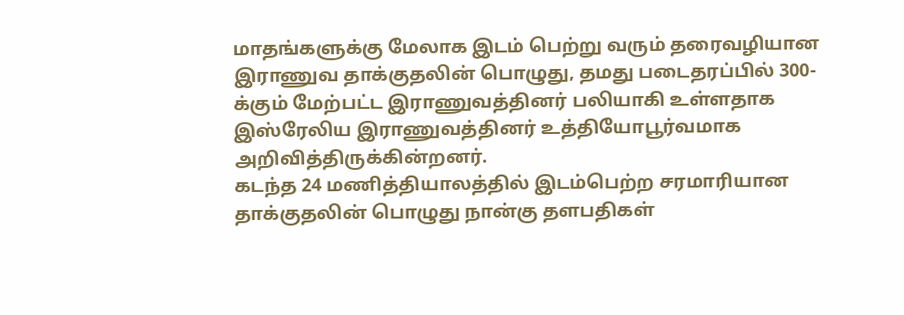மாதங்களுக்கு மேலாக இடம் பெற்று வரும் தரைவழியான இராணுவ தாக்குதலின் பொழுது, தமது படைதரப்பில் 300-க்கும் மேற்பட்ட இராணுவத்தினர் பலியாகி உள்ளதாக இஸ்ரேலிய இராணுவத்தினர் உத்தியோபூர்வமாக அறிவித்திருக்கின்றனர்.
கடந்த 24 மணித்தியாலத்தில் இடம்பெற்ற சரமாரியான தாக்குதலின் பொழுது நான்கு தளபதிகள்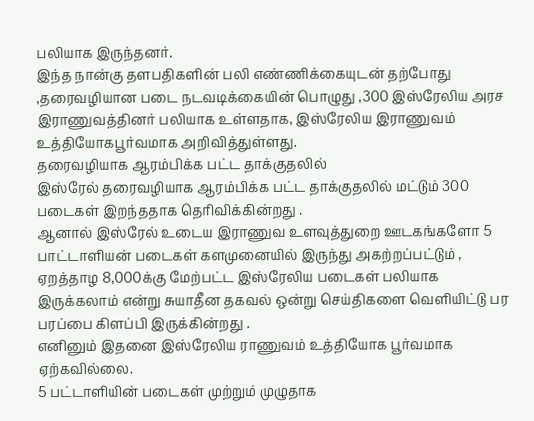பலியாக இருந்தனர்.
இந்த நான்கு தளபதிகளின் பலி எண்ணிக்கையுடன் தற்போது ,தரைவழியான படை நடவடிக்கையின் பொழுது ,300 இஸ்ரேலிய அரச இராணுவத்தினர் பலியாக உள்ளதாக, இஸ்ரேலிய இராணுவம் உத்தியோகபூர்வமாக அறிவித்துள்ளது.
தரைவழியாக ஆரம்பிக்க பட்ட தாக்குதலில்
இஸ்ரேல் தரைவழியாக ஆரம்பிக்க பட்ட தாக்குதலில் மட்டும் 300 படைகள் இறந்ததாக தெரிவிக்கின்றது .
ஆனால் இஸ்ரேல் உடைய இராணுவ உளவுத்துறை ஊடகங்களோ 5 பாட்டாளியன் படைகள் களமுனையில் இருந்து அகற்றப்பட்டும் , ஏறத்தாழ 8,000க்கு மேற்பட்ட இஸ்ரேலிய படைகள் பலியாக இருக்கலாம் என்று சுயாதீன தகவல் ஒன்று செய்திகளை வெளியிட்டு பர பரப்பை கிளப்பி இருக்கின்றது .
எனினும் இதனை இஸ்ரேலிய ராணுவம் உத்தியோக பூர்வமாக ஏற்கவில்லை.
5 பட்டாளியின் படைகள் முற்றும் முழுதாக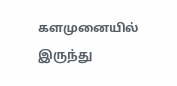களமுனையில் இருந்து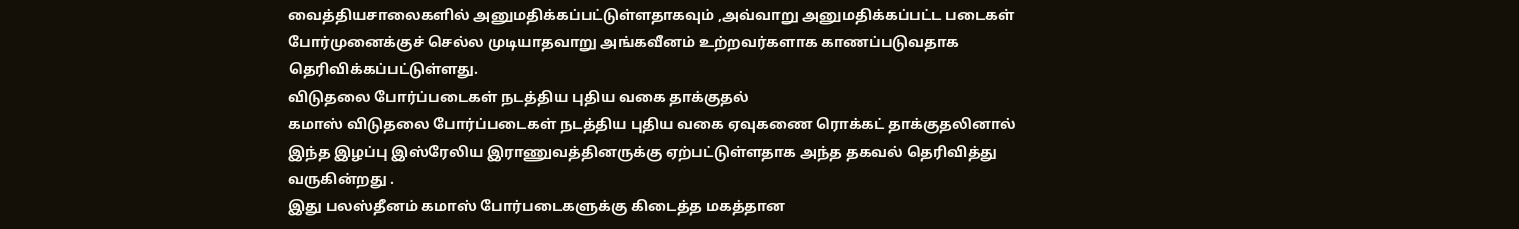வைத்தியசாலைகளில் அனுமதிக்கப்பட்டுள்ளதாகவும் ,அவ்வாறு அனுமதிக்கப்பட்ட படைகள் போர்முனைக்குச் செல்ல முடியாதவாறு அங்கவீனம் உற்றவர்களாக காணப்படுவதாக தெரிவிக்கப்பட்டுள்ளது.
விடுதலை போர்ப்படைகள் நடத்திய புதிய வகை தாக்குதல்
கமாஸ் விடுதலை போர்ப்படைகள் நடத்திய புதிய வகை ஏவுகணை ரொக்கட் தாக்குதலினால் இந்த இழப்பு இஸ்ரேலிய இராணுவத்தினருக்கு ஏற்பட்டுள்ளதாக அந்த தகவல் தெரிவித்து வருகின்றது .
இது பலஸ்தீனம் கமாஸ் போர்படைகளுக்கு கிடைத்த மகத்தான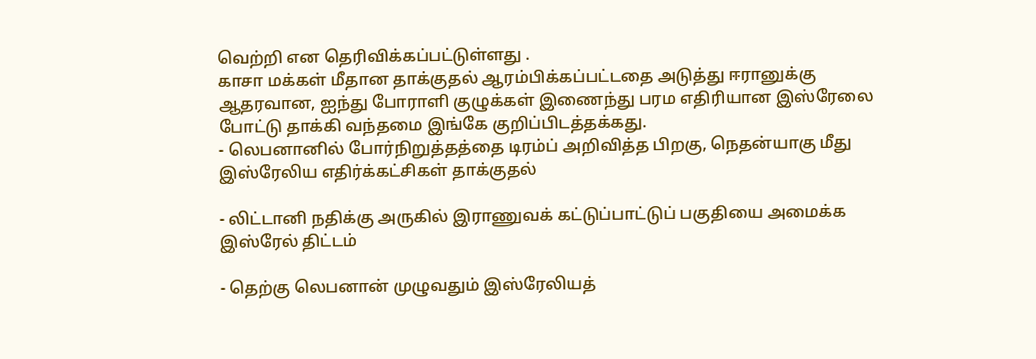வெற்றி என தெரிவிக்கப்பட்டுள்ளது .
காசா மக்கள் மீதான தாக்குதல் ஆரம்பிக்கப்பட்டதை அடுத்து ஈரானுக்கு ஆதரவான, ஐந்து போராளி குழுக்கள் இணைந்து பரம எதிரியான இஸ்ரேலை போட்டு தாக்கி வந்தமை இங்கே குறிப்பிடத்தக்கது.
- லெபனானில் போர்நிறுத்தத்தை டிரம்ப் அறிவித்த பிறகு, நெதன்யாகு மீது இஸ்ரேலிய எதிர்க்கட்சிகள் தாக்குதல்

- லிட்டானி நதிக்கு அருகில் இராணுவக் கட்டுப்பாட்டுப் பகுதியை அமைக்க இஸ்ரேல் திட்டம்

- தெற்கு லெபனான் முழுவதும் இஸ்ரேலியத்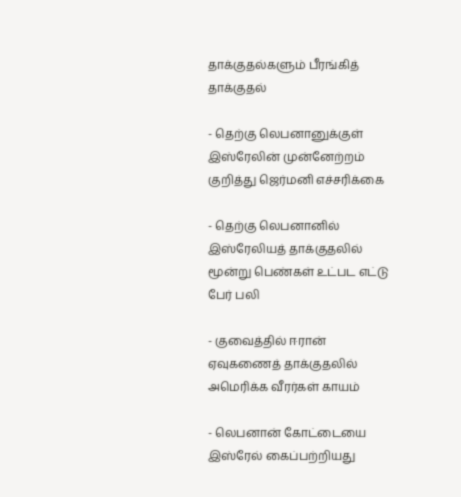தாக்குதல்களும் பீரங்கித் தாக்குதல்

- தெற்கு லெபனானுக்குள் இஸ்ரேலின் முன்னேற்றம் குறித்து ஜெர்மனி எச்சரிக்கை

- தெற்கு லெபனானில் இஸ்ரேலியத் தாக்குதலில் மூன்று பெண்கள் உட்பட எட்டு பேர் பலி

- குவைத்தில் ஈரான் ஏவுகணைத் தாக்குதலில் அமெரிக்க வீரர்கள் காயம்

- லெபனான் கோட்டையை இஸ்ரேல் கைப்பற்றியது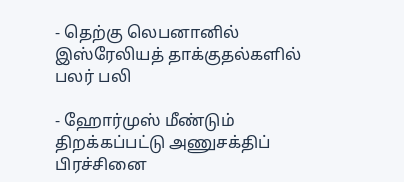- தெற்கு லெபனானில் இஸ்ரேலியத் தாக்குதல்களில் பலர் பலி

- ஹோர்முஸ் மீண்டும் திறக்கப்பட்டு அணுசக்திப் பிரச்சினை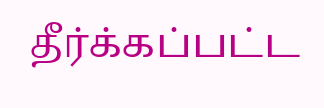தீர்க்கப்பட்ட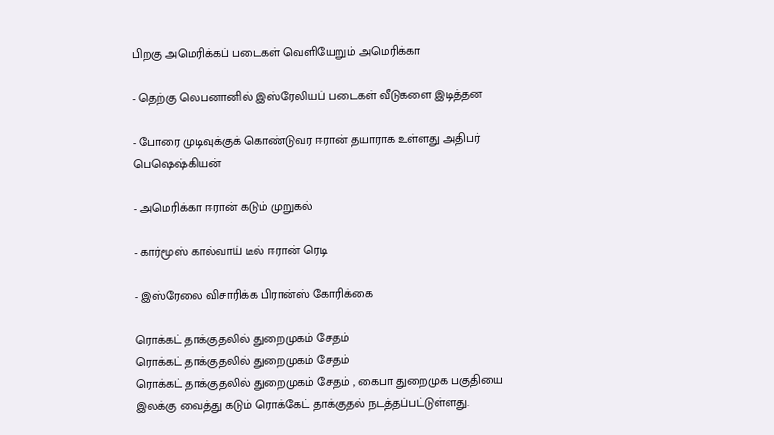பிறகு அமெரிக்கப் படைகள் வெளியேறும் அமெரிக்கா

- தெற்கு லெபனானில் இஸ்ரேலியப் படைகள் வீடுகளை இடித்தன

- போரை முடிவுக்குக் கொண்டுவர ஈரான் தயாராக உள்ளது அதிபர் பெஷெஷ்கியன்

- அமெரிக்கா ஈரான் கடும் முறுகல்

- கார்மூஸ் கால்வாய் டீல் ஈரான் ரெடி

- இஸ்ரேலை விசாரிக்க பிரான்ஸ் கோரிக்கை

ரொக்கட் தாக்குதலில் துறைமுகம் சேதம்
ரொக்கட் தாக்குதலில் துறைமுகம் சேதம்
ரொக்கட் தாக்குதலில் துறைமுகம் சேதம் , கைபா துறைமுக பகுதியை இலக்கு வைத்து கடும் ரொக்கேட் தாக்குதல் நடத்தப்பட்டுள்ளது.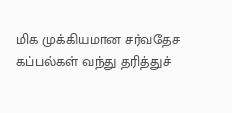மிக முக்கியமான சர்வதேச கப்பல்கள் வந்து தரித்துச்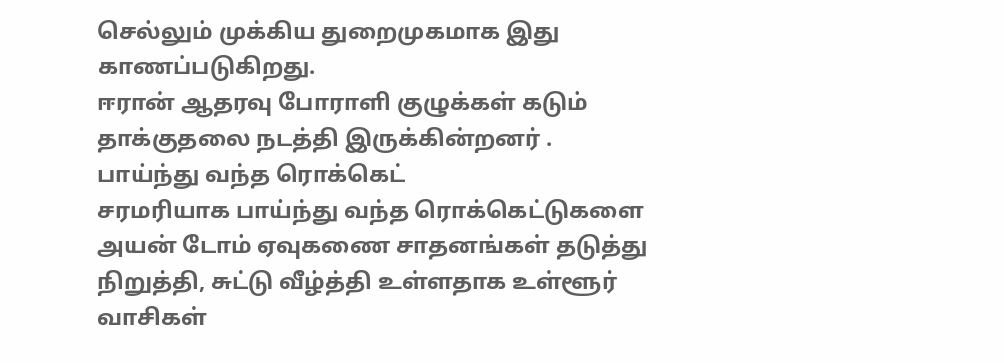செல்லும் முக்கிய துறைமுகமாக இது காணப்படுகிறது.
ஈரான் ஆதரவு போராளி குழுக்கள் கடும் தாக்குதலை நடத்தி இருக்கின்றனர் .
பாய்ந்து வந்த ரொக்கெட்
சரமரியாக பாய்ந்து வந்த ரொக்கெட்டுகளை அயன் டோம் ஏவுகணை சாதனங்கள் தடுத்து நிறுத்தி, சுட்டு வீழ்த்தி உள்ளதாக உள்ளூர் வாசிகள்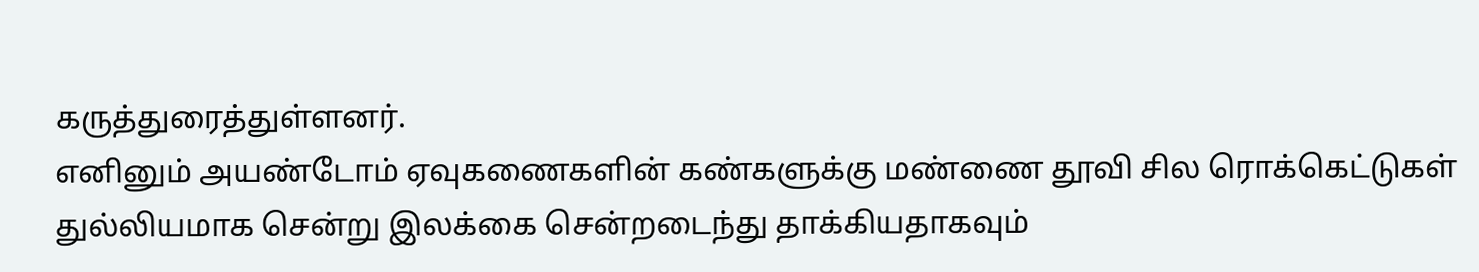கருத்துரைத்துள்ளனர்.
எனினும் அயண்டோம் ஏவுகணைகளின் கண்களுக்கு மண்ணை தூவி சில ரொக்கெட்டுகள் துல்லியமாக சென்று இலக்கை சென்றடைந்து தாக்கியதாகவும்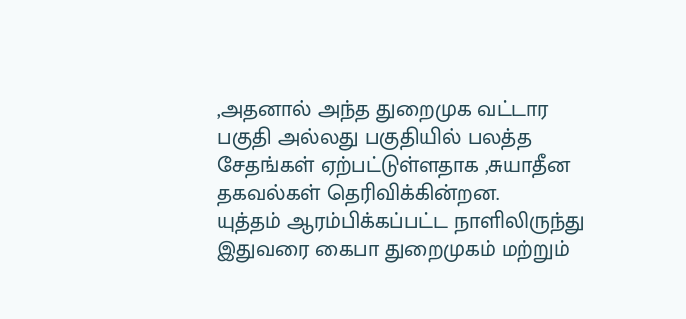,அதனால் அந்த துறைமுக வட்டார பகுதி அல்லது பகுதியில் பலத்த சேதங்கள் ஏற்பட்டுள்ளதாக ,சுயாதீன தகவல்கள் தெரிவிக்கின்றன.
யுத்தம் ஆரம்பிக்கப்பட்ட நாளிலிருந்து இதுவரை கைபா துறைமுகம் மற்றும்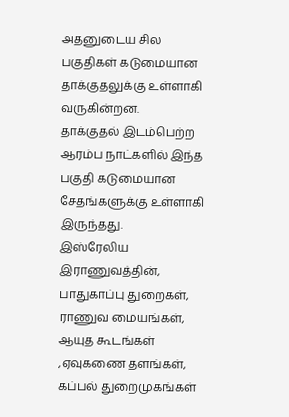அதனுடைய சில பகுதிகள் கடுமையான தாக்குதலுக்கு உள்ளாகி வருகின்றன.
தாக்குதல் இடம்பெற்ற ஆரம்ப நாட்களில் இந்த பகுதி கடுமையான சேதங்களுக்கு உள்ளாகி இருந்தது.
இஸ்ரேலிய இராணுவத்தின், பாதுகாப்பு துறைகள், ராணுவ மையங்கள், ஆயுத கூடங்கள் ,ஏவுகணை தளங்கள், கப்பல் துறைமுகங்கள்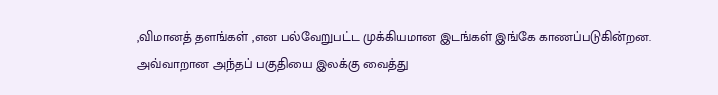,விமானத் தளங்கள் ,என பல்வேறுபட்ட முக்கியமான இடங்கள் இங்கே காணப்படுகின்றன.
அவ்வாறான அந்தப் பகுதியை இலக்கு வைத்து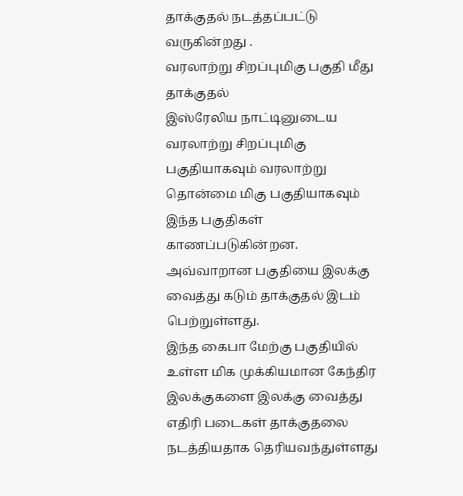தாக்குதல் நடத்தப்பட்டு வருகின்றது .
வரலாற்று சிறப்புமிகு பகுதி மீது தாக்குதல்
இஸ்ரேலிய நாட்டினுடைய வரலாற்று சிறப்புமிகு பகுதியாகவும் வரலாற்று தொன்மை மிகு பகுதியாகவும் இந்த பகுதிகள் காணப்படுகின்றன.
அவ்வாறான பகுதியை இலக்கு வைத்து கடும் தாக்குதல் இடம் பெற்றுள்ளது.
இந்த கைபா மேற்கு பகுதியில் உள்ள மிக முக்கியமான கேந்திர இலக்குகளை இலக்கு வைத்து எதிரி படைகள் தாக்குதலை நடத்தியதாக தெரியவந்துள்ளது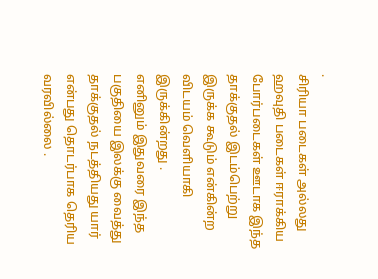.
சிரியா படைகள் அல்லது ஹவுதி படைகள் ஈராக்கிய போர்படைகள் ஊடாக இந்த தாக்குதல் இடம்பெற்று இருக்க கூடும் என்கின்ற விடயம் வெளியாகி இருக்கின்றது .
எனினும் இதுவரை இந்த பகுதியை இலக்கு வைத்து தாக்குதல் நடத்தியது யார் என்பது தொடர்பாக தெரிய வரவில்லை .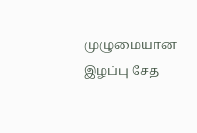முழுமையான இழப்பு சேத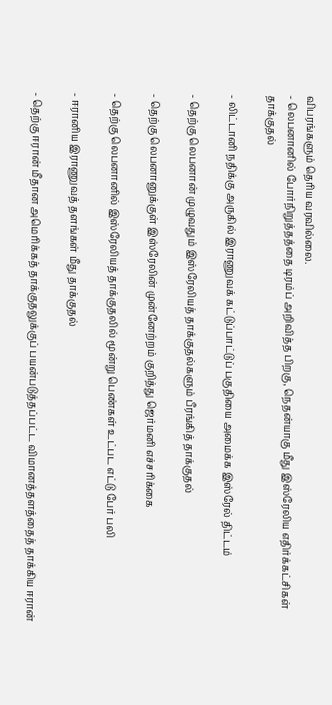விபரங்களும் தெரிய வரவில்லை.
- லெபனானில் போர்நிறுத்தத்தை டிரம்ப் அறிவித்த பிறகு, நெதன்யாகு மீது இஸ்ரேலிய எதிர்க்கட்சிகள் தாக்குதல்

- லிட்டானி நதிக்கு அருகில் இராணுவக் கட்டுப்பாட்டுப் பகுதியை அமைக்க இஸ்ரேல் திட்டம்

- தெற்கு லெபனான் முழுவதும் இஸ்ரேலியத் தாக்குதல்களும் பீரங்கித் தாக்குதல்

- தெற்கு லெபனானுக்குள் இஸ்ரேலின் முன்னேற்றம் குறித்து ஜெர்மனி எச்சரிக்கை

- தெற்கு லெபனானில் இஸ்ரேலியத் தாக்குதலில் மூன்று பெண்கள் உட்பட எட்டு பேர் பலி

- ஈரானிய இராணுவத் தளங்கள் மீது தாக்குதல்

- தெற்கு ஈரான் மீதான அமெரிக்கத் தாக்குதலுக்குப் பயன்படுத்தப்பட்ட விமானத்தளத்தைத் தாக்கிய ஈரான்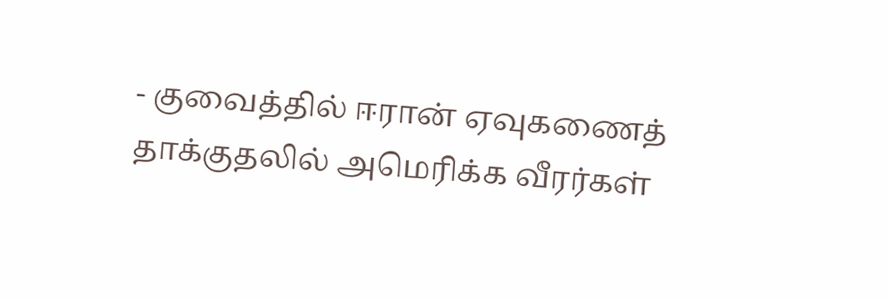- குவைத்தில் ஈரான் ஏவுகணைத் தாக்குதலில் அமெரிக்க வீரர்கள்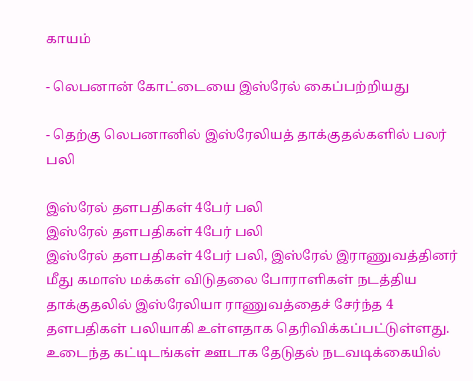காயம்

- லெபனான் கோட்டையை இஸ்ரேல் கைப்பற்றியது

- தெற்கு லெபனானில் இஸ்ரேலியத் தாக்குதல்களில் பலர் பலி

இஸ்ரேல் தளபதிகள் 4பேர் பலி
இஸ்ரேல் தளபதிகள் 4பேர் பலி
இஸ்ரேல் தளபதிகள் 4பேர் பலி, இஸ்ரேல் இராணுவத்தினர் மீது கமாஸ் மக்கள் விடுதலை போராளிகள் நடத்திய தாக்குதலில் இஸ்ரேலியா ராணுவத்தைச் சேர்ந்த 4 தளபதிகள் பலியாகி உள்ளதாக தெரிவிக்கப்பட்டுள்ளது.
உடைந்த கட்டிடங்கள் ஊடாக தேடுதல் நடவடிக்கையில்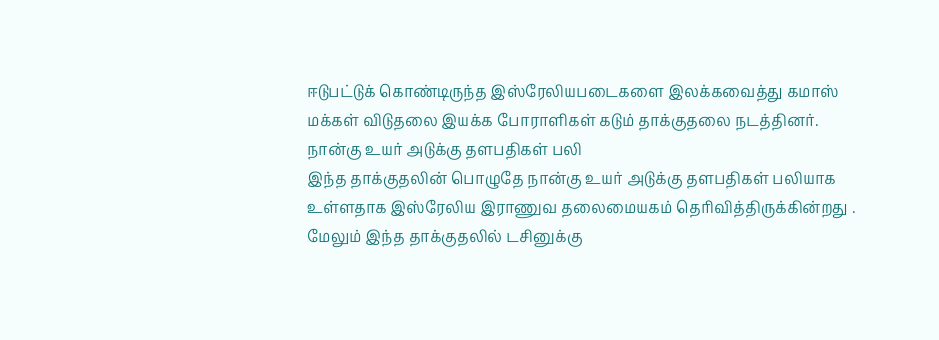ஈடுபட்டுக் கொண்டிருந்த இஸ்ரேலியபடைகளை இலக்கவைத்து கமாஸ் மக்கள் விடுதலை இயக்க போராளிகள் கடும் தாக்குதலை நடத்தினர்.
நான்கு உயர் அடுக்கு தளபதிகள் பலி
இந்த தாக்குதலின் பொழுதே நான்கு உயர் அடுக்கு தளபதிகள் பலியாக உள்ளதாக இஸ்ரேலிய இராணுவ தலைமையகம் தெரிவித்திருக்கின்றது .
மேலும் இந்த தாக்குதலில் டசினுக்கு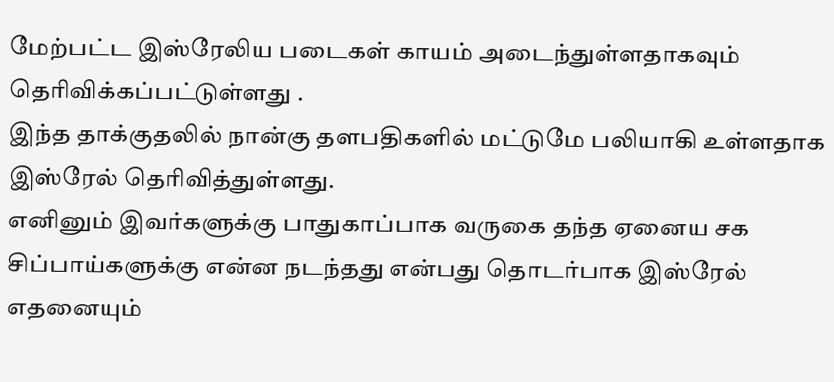மேற்பட்ட இஸ்ரேலிய படைகள் காயம் அடைந்துள்ளதாகவும் தெரிவிக்கப்பட்டுள்ளது .
இந்த தாக்குதலில் நான்கு தளபதிகளில் மட்டுமே பலியாகி உள்ளதாக இஸ்ரேல் தெரிவித்துள்ளது.
எனினும் இவர்களுக்கு பாதுகாப்பாக வருகை தந்த ஏனைய சக சிப்பாய்களுக்கு என்ன நடந்தது என்பது தொடர்பாக இஸ்ரேல் எதனையும்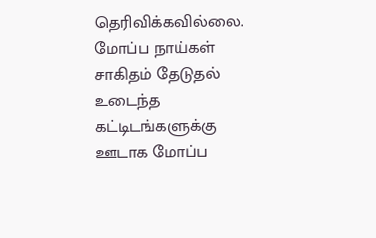தெரிவிக்கவில்லை.
மோப்ப நாய்கள் சாகிதம் தேடுதல்
உடைந்த கட்டிடங்களுக்கு ஊடாக மோப்ப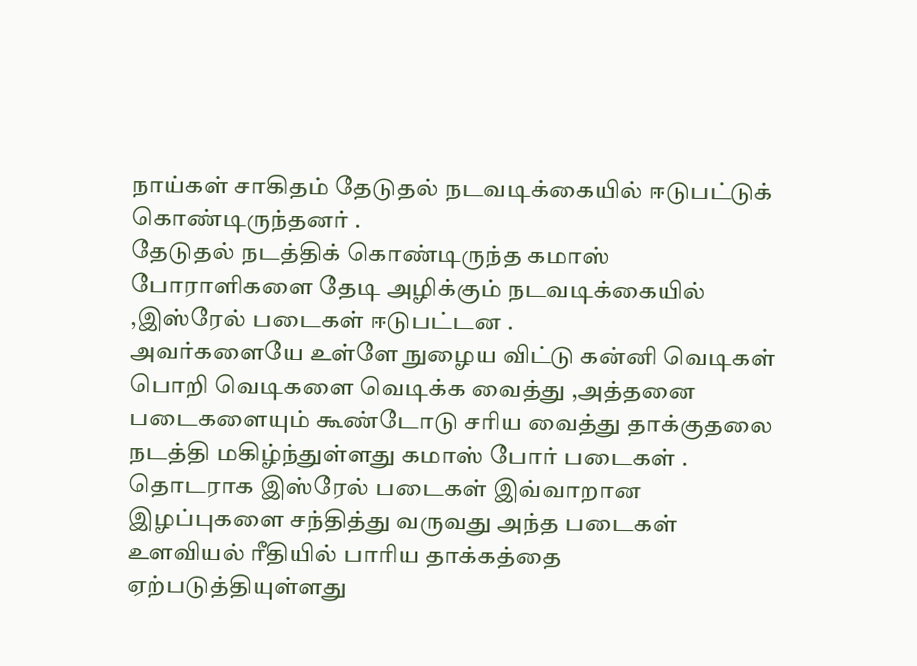நாய்கள் சாகிதம் தேடுதல் நடவடிக்கையில் ஈடுபட்டுக் கொண்டிருந்தனர் .
தேடுதல் நடத்திக் கொண்டிருந்த கமாஸ் போராளிகளை தேடி அழிக்கும் நடவடிக்கையில் ,இஸ்ரேல் படைகள் ஈடுபட்டன .
அவர்களையே உள்ளே நுழைய விட்டு கன்னி வெடிகள் பொறி வெடிகளை வெடிக்க வைத்து ,அத்தனை படைகளையும் கூண்டோடு சரிய வைத்து தாக்குதலை நடத்தி மகிழ்ந்துள்ளது கமாஸ் போர் படைகள் .
தொடராக இஸ்ரேல் படைகள் இவ்வாறான இழப்புகளை சந்தித்து வருவது அந்த படைகள் உளவியல் ரீதியில் பாரிய தாக்கத்தை ஏற்படுத்தியுள்ளது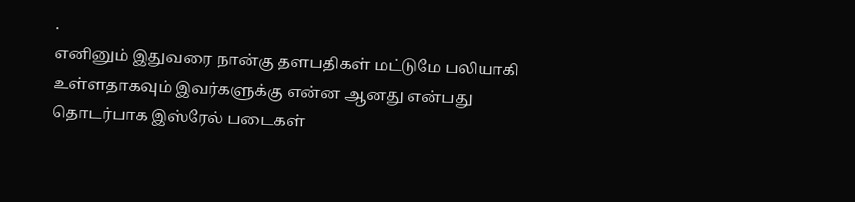.
எனினும் இதுவரை நான்கு தளபதிகள் மட்டுமே பலியாகி உள்ளதாகவும் இவர்களுக்கு என்ன ஆனது என்பது தொடர்பாக இஸ்ரேல் படைகள்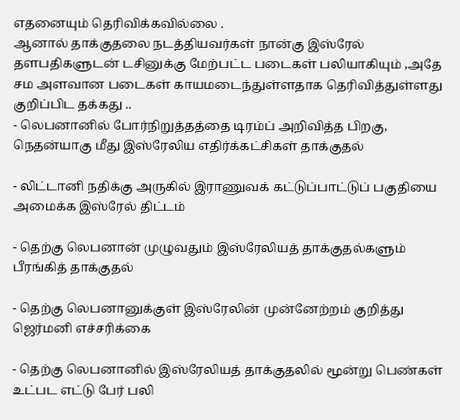எதனையும் தெரிவிக்கவில்லை .
ஆனால் தாக்குதலை நடத்தியவர்கள் நான்கு இஸ்ரேல் தளபதிகளுடன் டசினுக்கு மேற்பட்ட படைகள் பலியாகியும் ,அதே சம அளவான படைகள் காயமடைந்துள்ளதாக தெரிவித்துள்ளது குறிப்பிட தக்கது ..
- லெபனானில் போர்நிறுத்தத்தை டிரம்ப் அறிவித்த பிறகு, நெதன்யாகு மீது இஸ்ரேலிய எதிர்க்கட்சிகள் தாக்குதல்

- லிட்டானி நதிக்கு அருகில் இராணுவக் கட்டுப்பாட்டுப் பகுதியை அமைக்க இஸ்ரேல் திட்டம்

- தெற்கு லெபனான் முழுவதும் இஸ்ரேலியத் தாக்குதல்களும் பீரங்கித் தாக்குதல்

- தெற்கு லெபனானுக்குள் இஸ்ரேலின் முன்னேற்றம் குறித்து ஜெர்மனி எச்சரிக்கை

- தெற்கு லெபனானில் இஸ்ரேலியத் தாக்குதலில் மூன்று பெண்கள் உட்பட எட்டு பேர் பலி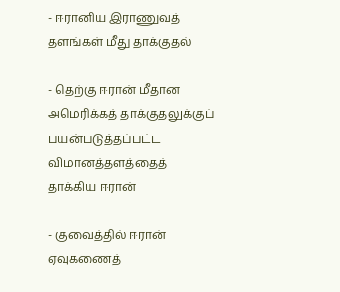- ஈரானிய இராணுவத் தளங்கள் மீது தாக்குதல்

- தெற்கு ஈரான் மீதான அமெரிக்கத் தாக்குதலுக்குப் பயன்படுத்தப்பட்ட விமானத்தளத்தைத் தாக்கிய ஈரான்

- குவைத்தில் ஈரான் ஏவுகணைத்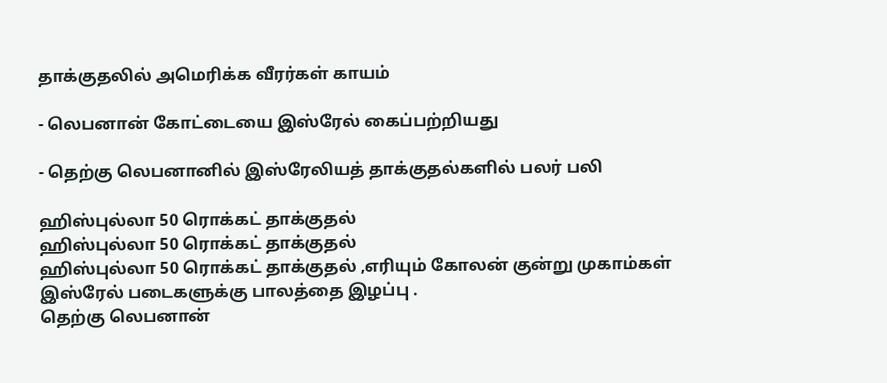தாக்குதலில் அமெரிக்க வீரர்கள் காயம்

- லெபனான் கோட்டையை இஸ்ரேல் கைப்பற்றியது

- தெற்கு லெபனானில் இஸ்ரேலியத் தாக்குதல்களில் பலர் பலி

ஹிஸ்புல்லா 50 ரொக்கட் தாக்குதல்
ஹிஸ்புல்லா 50 ரொக்கட் தாக்குதல்
ஹிஸ்புல்லா 50 ரொக்கட் தாக்குதல் ,எரியும் கோலன் குன்று முகாம்கள் இஸ்ரேல் படைகளுக்கு பாலத்தை இழப்பு .
தெற்கு லெபனான்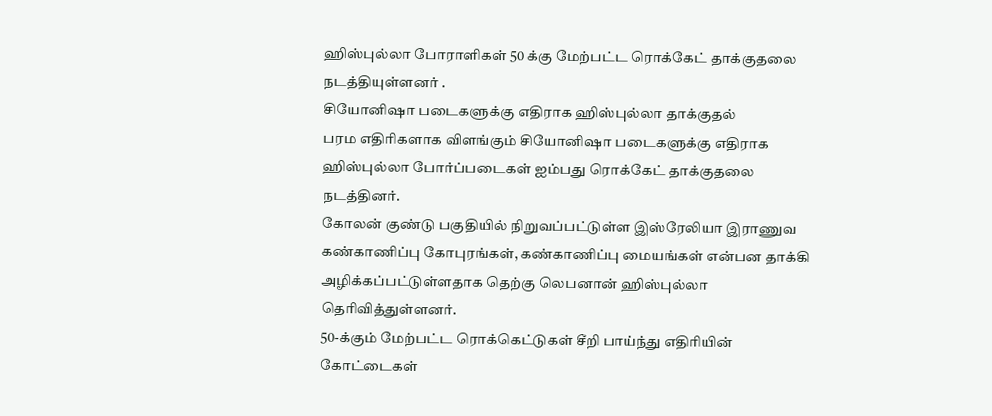ஹிஸ்புல்லா போராளிகள் 50 க்கு மேற்பட்ட ரொக்கேட் தாக்குதலை நடத்தியுள்ளனர் .
சியோனிஷா படைகளுக்கு எதிராக ஹிஸ்புல்லா தாக்குதல்
பரம எதிரிகளாக விளங்கும் சியோனிஷா படைகளுக்கு எதிராக ஹிஸ்புல்லா போர்ப்படைகள் ஐம்பது ரொக்கேட் தாக்குதலை நடத்தினர்.
கோலன் குண்டு பகுதியில் நிறுவப்பட்டுள்ள இஸ்ரேலியா இராணுவ கண்காணிப்பு கோபுரங்கள், கண்காணிப்பு மையங்கள் என்பன தாக்கி அழிக்கப்பட்டுள்ளதாக தெற்கு லெபனான் ஹிஸ்புல்லா தெரிவித்துள்ளனர்.
50-க்கும் மேற்பட்ட ரொக்கெட்டுகள் சீறி பாய்ந்து எதிரியின் கோட்டைகள்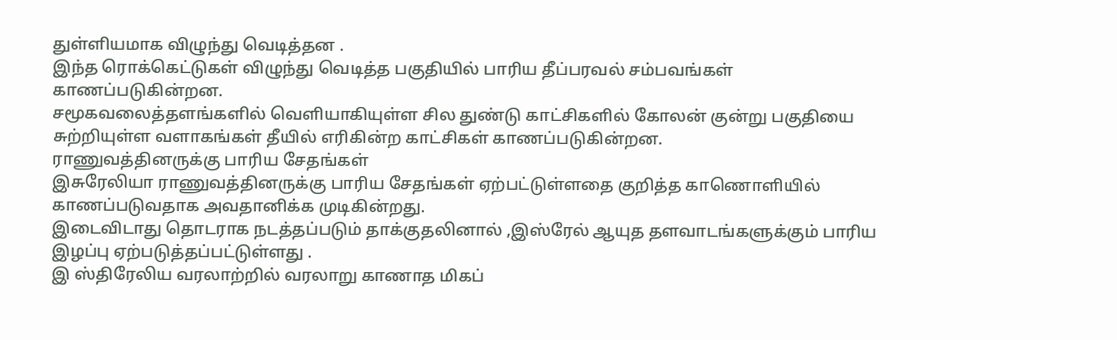துள்ளியமாக விழுந்து வெடித்தன .
இந்த ரொக்கெட்டுகள் விழுந்து வெடித்த பகுதியில் பாரிய தீப்பரவல் சம்பவங்கள் காணப்படுகின்றன.
சமூகவலைத்தளங்களில் வெளியாகியுள்ள சில துண்டு காட்சிகளில் கோலன் குன்று பகுதியை சுற்றியுள்ள வளாகங்கள் தீயில் எரிகின்ற காட்சிகள் காணப்படுகின்றன.
ராணுவத்தினருக்கு பாரிய சேதங்கள்
இசுரேலியா ராணுவத்தினருக்கு பாரிய சேதங்கள் ஏற்பட்டுள்ளதை குறித்த காணொளியில் காணப்படுவதாக அவதானிக்க முடிகின்றது.
இடைவிடாது தொடராக நடத்தப்படும் தாக்குதலினால் ,இஸ்ரேல் ஆயுத தளவாடங்களுக்கும் பாரிய இழப்பு ஏற்படுத்தப்பட்டுள்ளது .
இ ஸ்திரேலிய வரலாற்றில் வரலாறு காணாத மிகப்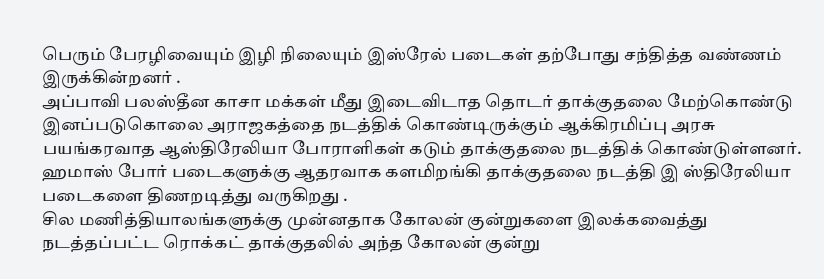பெரும் பேரழிவையும் இழி நிலையும் இஸ்ரேல் படைகள் தற்போது சந்தித்த வண்ணம் இருக்கின்றனர் .
அப்பாவி பலஸ்தீன காசா மக்கள் மீது இடைவிடாத தொடர் தாக்குதலை மேற்கொண்டு இனப்படுகொலை அராஜகத்தை நடத்திக் கொண்டிருக்கும் ஆக்கிரமிப்பு அரசு பயங்கரவாத ஆஸ்திரேலியா போராளிகள் கடும் தாக்குதலை நடத்திக் கொண்டுள்ளனர்.
ஹமாஸ் போர் படைகளுக்கு ஆதரவாக களமிறங்கி தாக்குதலை நடத்தி இ ஸ்திரேலியா படைகளை திணறடித்து வருகிறது .
சில மணித்தியாலங்களுக்கு முன்னதாக கோலன் குன்றுகளை இலக்கவைத்து நடத்தப்பட்ட ரொக்கட் தாக்குதலில் அந்த கோலன் குன்று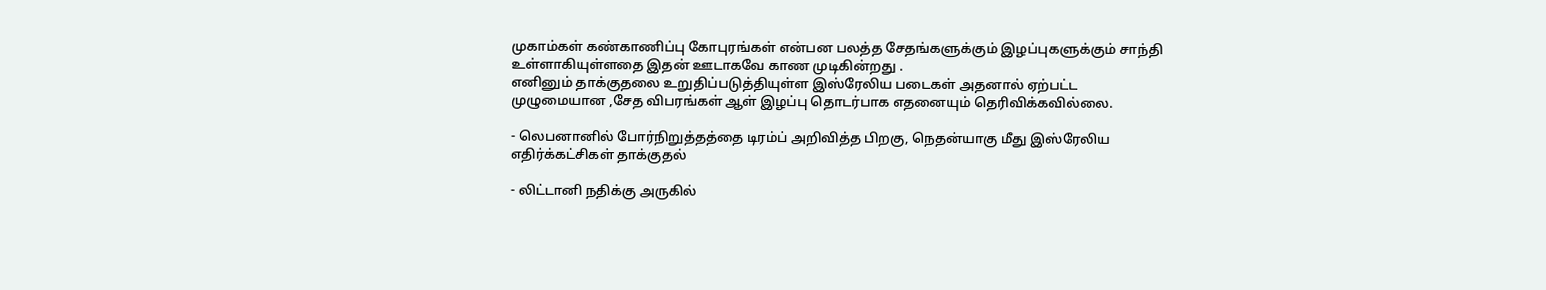முகாம்கள் கண்காணிப்பு கோபுரங்கள் என்பன பலத்த சேதங்களுக்கும் இழப்புகளுக்கும் சாந்தி உள்ளாகியுள்ளதை இதன் ஊடாகவே காண முடிகின்றது .
எனினும் தாக்குதலை உறுதிப்படுத்தியுள்ள இஸ்ரேலிய படைகள் அதனால் ஏற்பட்ட முழுமையான ,சேத விபரங்கள் ஆள் இழப்பு தொடர்பாக எதனையும் தெரிவிக்கவில்லை.

- லெபனானில் போர்நிறுத்தத்தை டிரம்ப் அறிவித்த பிறகு, நெதன்யாகு மீது இஸ்ரேலிய எதிர்க்கட்சிகள் தாக்குதல்

- லிட்டானி நதிக்கு அருகில்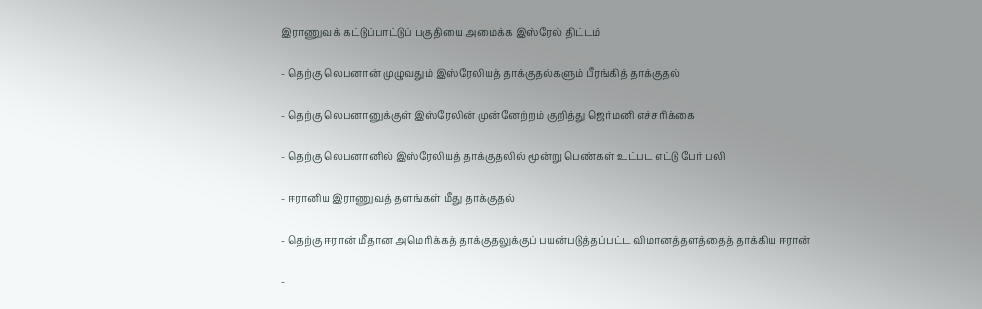இராணுவக் கட்டுப்பாட்டுப் பகுதியை அமைக்க இஸ்ரேல் திட்டம்

- தெற்கு லெபனான் முழுவதும் இஸ்ரேலியத் தாக்குதல்களும் பீரங்கித் தாக்குதல்

- தெற்கு லெபனானுக்குள் இஸ்ரேலின் முன்னேற்றம் குறித்து ஜெர்மனி எச்சரிக்கை

- தெற்கு லெபனானில் இஸ்ரேலியத் தாக்குதலில் மூன்று பெண்கள் உட்பட எட்டு பேர் பலி

- ஈரானிய இராணுவத் தளங்கள் மீது தாக்குதல்

- தெற்கு ஈரான் மீதான அமெரிக்கத் தாக்குதலுக்குப் பயன்படுத்தப்பட்ட விமானத்தளத்தைத் தாக்கிய ஈரான்

-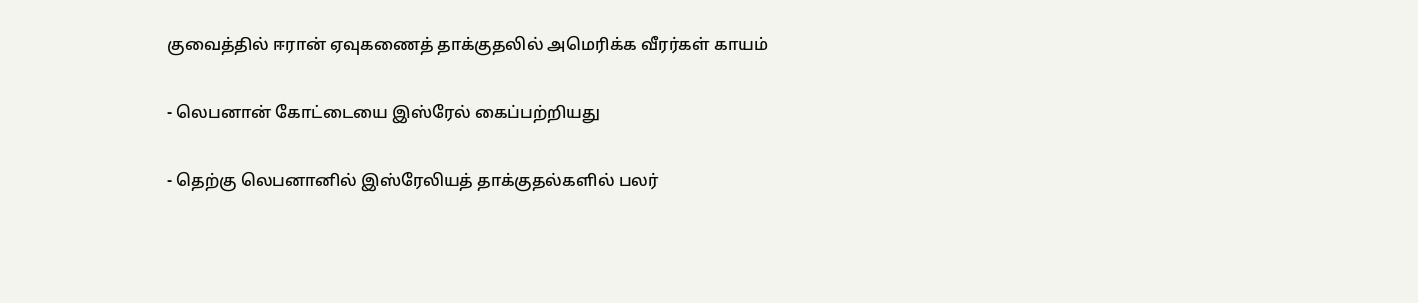குவைத்தில் ஈரான் ஏவுகணைத் தாக்குதலில் அமெரிக்க வீரர்கள் காயம்

- லெபனான் கோட்டையை இஸ்ரேல் கைப்பற்றியது

- தெற்கு லெபனானில் இஸ்ரேலியத் தாக்குதல்களில் பலர்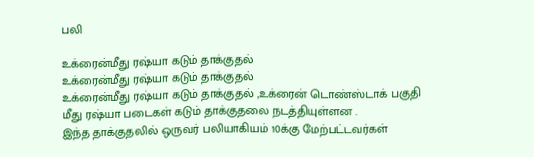பலி

உக்ரைன்மீது ரஷ்யா கடும் தாக்குதல்
உக்ரைன்மீது ரஷ்யா கடும் தாக்குதல்
உக்ரைன்மீது ரஷ்யா கடும் தாக்குதல் ,உக்ரைன் டொண்ஸ்டாக் பகுதி மீது ரஷ்யா படைகள் கடும் தாக்குதலை நடத்தியுள்ளன .
இந்த தாக்குதலில் ஒருவர் பலியாகியம் 10க்கு மேற்பட்டவர்கள்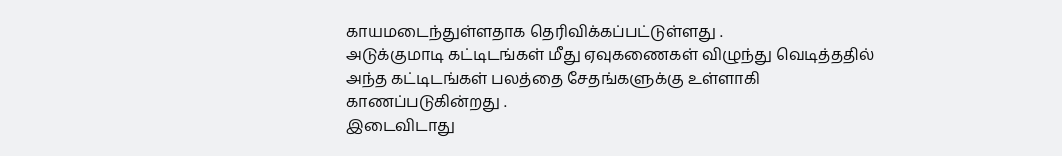காயமடைந்துள்ளதாக தெரிவிக்கப்பட்டுள்ளது .
அடுக்குமாடி கட்டிடங்கள் மீது ஏவுகணைகள் விழுந்து வெடித்ததில் அந்த கட்டிடங்கள் பலத்தை சேதங்களுக்கு உள்ளாகி காணப்படுகின்றது .
இடைவிடாது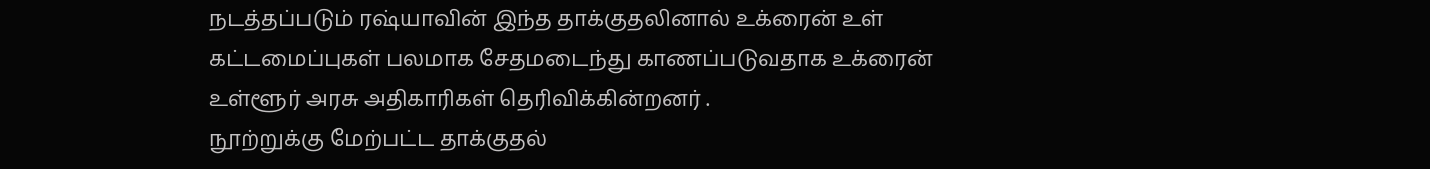நடத்தப்படும் ரஷ்யாவின் இந்த தாக்குதலினால் உக்ரைன் உள் கட்டமைப்புகள் பலமாக சேதமடைந்து காணப்படுவதாக உக்ரைன் உள்ளூர் அரசு அதிகாரிகள் தெரிவிக்கின்றனர் .
நூற்றுக்கு மேற்பட்ட தாக்குதல்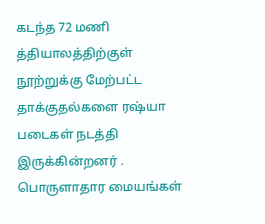கடந்த 72 மணி த்தியாலத்திற்குள் நூற்றுக்கு மேற்பட்ட தாக்குதல்களை ரஷ்யா படைகள் நடத்தி இருக்கின்றனர் .
பொருளாதார மையங்கள்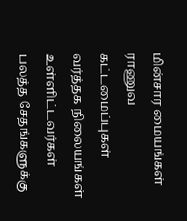மின்சார மையங்கள் ராணுவ கட்டமைப்புகள் வர்த்தக நிலையங்கள் உள்ளிட்டவர்கள் பலத்த சேதங்களுக்கு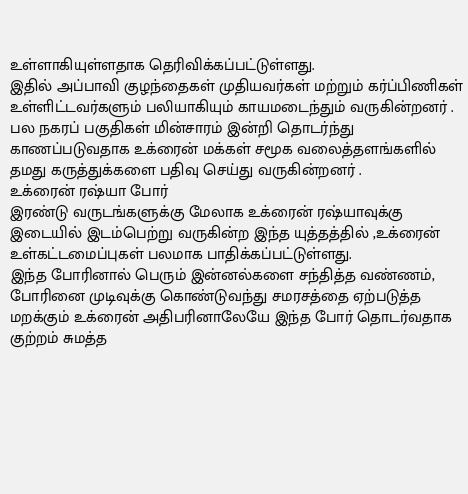உள்ளாகியுள்ளதாக தெரிவிக்கப்பட்டுள்ளது.
இதில் அப்பாவி குழந்தைகள் முதியவர்கள் மற்றும் கர்ப்பிணிகள் உள்ளிட்டவர்களும் பலியாகியும் காயமடைந்தும் வருகின்றனர் .
பல நகரப் பகுதிகள் மின்சாரம் இன்றி தொடர்ந்து காணப்படுவதாக உக்ரைன் மக்கள் சமூக வலைத்தளங்களில் தமது கருத்துக்களை பதிவு செய்து வருகின்றனர் .
உக்ரைன் ரஷ்யா போர்
இரண்டு வருடங்களுக்கு மேலாக உக்ரைன் ரஷ்யாவுக்கு இடையில் இடம்பெற்று வருகின்ற இந்த யுத்தத்தில் ,உக்ரைன் உள்கட்டமைப்புகள் பலமாக பாதிக்கப்பட்டுள்ளது.
இந்த போரினால் பெரும் இன்னல்களை சந்தித்த வண்ணம், போரினை முடிவுக்கு கொண்டுவந்து சமரசத்தை ஏற்படுத்த மறக்கும் உக்ரைன் அதிபரினாலேயே இந்த போர் தொடர்வதாக குற்றம் சுமத்த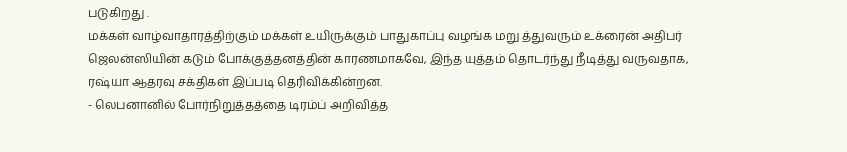படுகிறது .
மக்கள் வாழ்வாதாரத்திற்கும் மக்கள் உயிருக்கும் பாதுகாப்பு வழங்க மறு த்துவரும் உக்ரைன் அதிபர் ஜெலன்ஸியின் கடும் போக்குத்தனத்தின் காரணமாகவே, இந்த யுத்தம் தொடர்ந்து நீடித்து வருவதாக, ரஷ்யா ஆதரவு சக்திகள் இப்படி தெரிவிக்கின்றன.
- லெபனானில் போர்நிறுத்தத்தை டிரம்ப் அறிவித்த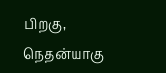பிறகு, நெதன்யாகு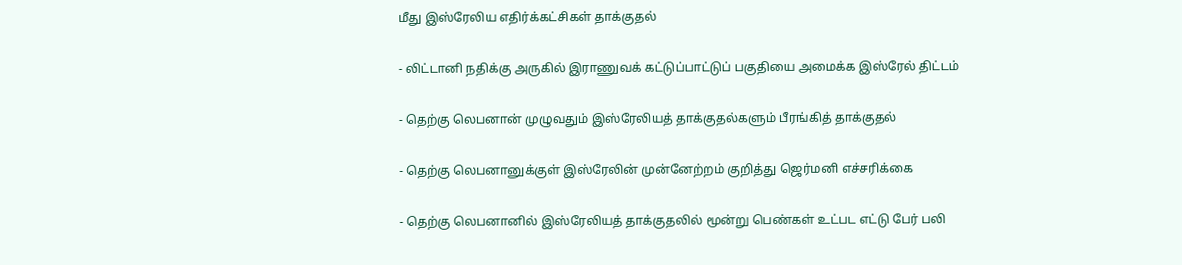மீது இஸ்ரேலிய எதிர்க்கட்சிகள் தாக்குதல்

- லிட்டானி நதிக்கு அருகில் இராணுவக் கட்டுப்பாட்டுப் பகுதியை அமைக்க இஸ்ரேல் திட்டம்

- தெற்கு லெபனான் முழுவதும் இஸ்ரேலியத் தாக்குதல்களும் பீரங்கித் தாக்குதல்

- தெற்கு லெபனானுக்குள் இஸ்ரேலின் முன்னேற்றம் குறித்து ஜெர்மனி எச்சரிக்கை

- தெற்கு லெபனானில் இஸ்ரேலியத் தாக்குதலில் மூன்று பெண்கள் உட்பட எட்டு பேர் பலி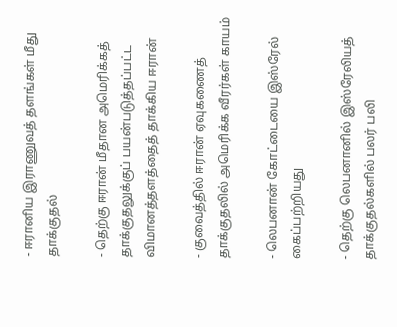- ஈரானிய இராணுவத் தளங்கள் மீது தாக்குதல்

- தெற்கு ஈரான் மீதான அமெரிக்கத் தாக்குதலுக்குப் பயன்படுத்தப்பட்ட விமானத்தளத்தைத் தாக்கிய ஈரான்

- குவைத்தில் ஈரான் ஏவுகணைத் தாக்குதலில் அமெரிக்க வீரர்கள் காயம்

- லெபனான் கோட்டையை இஸ்ரேல் கைப்பற்றியது

- தெற்கு லெபனானில் இஸ்ரேலியத் தாக்குதல்களில் பலர் பலி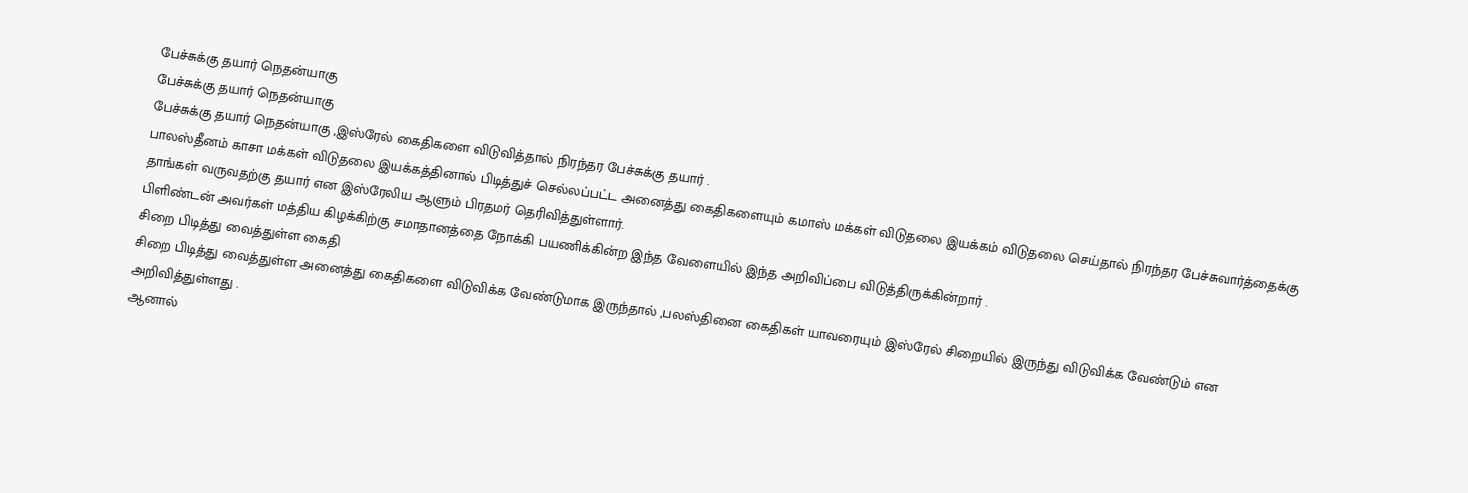பேச்சுக்கு தயார் நெதன்யாகு
பேச்சுக்கு தயார் நெதன்யாகு
பேச்சுக்கு தயார் நெதன்யாகு ,இஸ்ரேல் கைதிகளை விடுவித்தால் நிரந்தர பேச்சுக்கு தயார் .
பாலஸ்தீனம் காசா மக்கள் விடுதலை இயக்கத்தினால் பிடித்துச் செல்லப்பட்ட அனைத்து கைதிகளையும் கமாஸ் மக்கள் விடுதலை இயக்கம் விடுதலை செய்தால் நிரந்தர பேச்சுவார்த்தைக்கு தாங்கள் வருவதற்கு தயார் என இஸ்ரேலிய ஆளும் பிரதமர் தெரிவித்துள்ளார்.
பிளிண்டன் அவர்கள் மத்திய கிழக்கிற்கு சமாதானத்தை நோக்கி பயணிக்கின்ற இந்த வேளையில் இந்த அறிவிப்பை விடுத்திருக்கின்றார் .
சிறை பிடித்து வைத்துள்ள கைதி
சிறை பிடித்து வைத்துள்ள அனைத்து கைதிகளை விடுவிக்க வேண்டுமாக இருந்தால் ,பலஸ்தினை கைதிகள் யாவரையும் இஸ்ரேல் சிறையில் இருந்து விடுவிக்க வேண்டும் என அறிவித்துள்ளது .
ஆனால்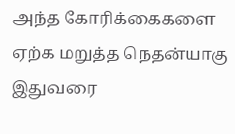அந்த கோரிக்கைகளை ஏற்க மறுத்த நெதன்யாகு இதுவரை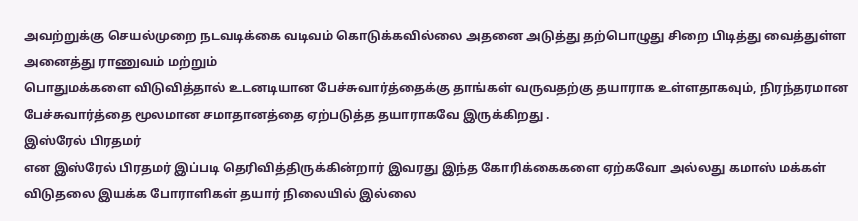அவற்றுக்கு செயல்முறை நடவடிக்கை வடிவம் கொடுக்கவில்லை அதனை அடுத்து தற்பொழுது சிறை பிடித்து வைத்துள்ள அனைத்து ராணுவம் மற்றும்
பொதுமக்களை விடுவித்தால் உடனடியான பேச்சுவார்த்தைக்கு தாங்கள் வருவதற்கு தயாராக உள்ளதாகவும், நிரந்தரமான பேச்சுவார்த்தை மூலமான சமாதானத்தை ஏற்படுத்த தயாராகவே இருக்கிறது .
இஸ்ரேல் பிரதமர்
என இஸ்ரேல் பிரதமர் இப்படி தெரிவித்திருக்கின்றார் இவரது இந்த கோரிக்கைகளை ஏற்கவோ அல்லது கமாஸ் மக்கள் விடுதலை இயக்க போராளிகள் தயார் நிலையில் இல்லை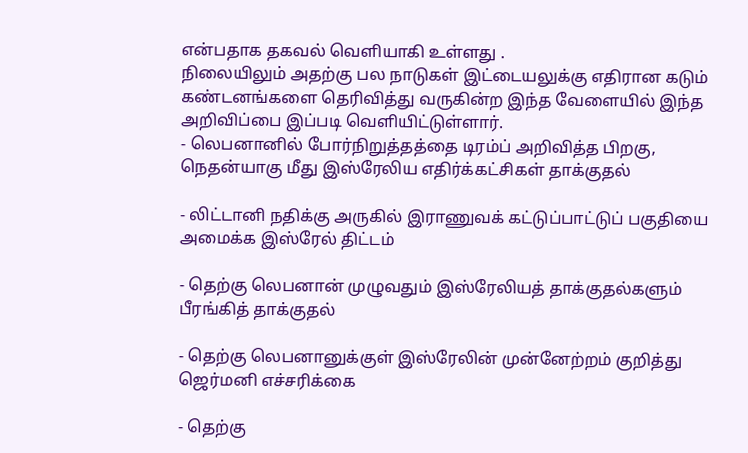என்பதாக தகவல் வெளியாகி உள்ளது .
நிலையிலும் அதற்கு பல நாடுகள் இட்டையலுக்கு எதிரான கடும் கண்டனங்களை தெரிவித்து வருகின்ற இந்த வேளையில் இந்த அறிவிப்பை இப்படி வெளியிட்டுள்ளார்.
- லெபனானில் போர்நிறுத்தத்தை டிரம்ப் அறிவித்த பிறகு, நெதன்யாகு மீது இஸ்ரேலிய எதிர்க்கட்சிகள் தாக்குதல்

- லிட்டானி நதிக்கு அருகில் இராணுவக் கட்டுப்பாட்டுப் பகுதியை அமைக்க இஸ்ரேல் திட்டம்

- தெற்கு லெபனான் முழுவதும் இஸ்ரேலியத் தாக்குதல்களும் பீரங்கித் தாக்குதல்

- தெற்கு லெபனானுக்குள் இஸ்ரேலின் முன்னேற்றம் குறித்து ஜெர்மனி எச்சரிக்கை

- தெற்கு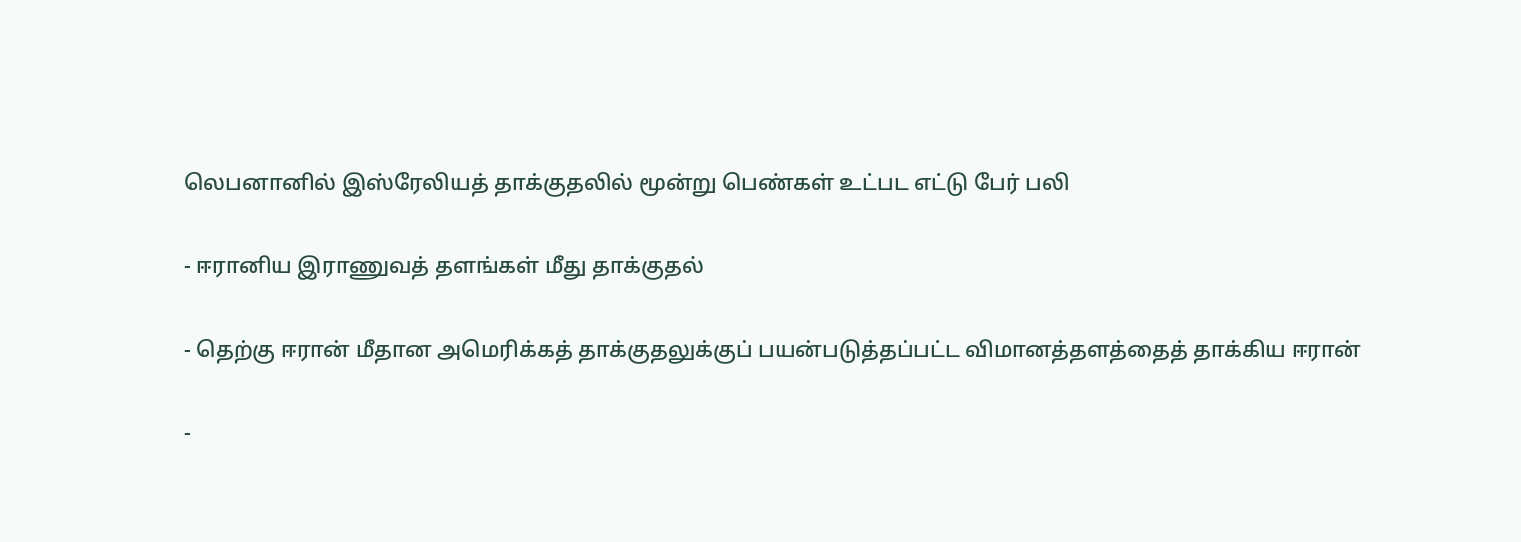லெபனானில் இஸ்ரேலியத் தாக்குதலில் மூன்று பெண்கள் உட்பட எட்டு பேர் பலி

- ஈரானிய இராணுவத் தளங்கள் மீது தாக்குதல்

- தெற்கு ஈரான் மீதான அமெரிக்கத் தாக்குதலுக்குப் பயன்படுத்தப்பட்ட விமானத்தளத்தைத் தாக்கிய ஈரான்

-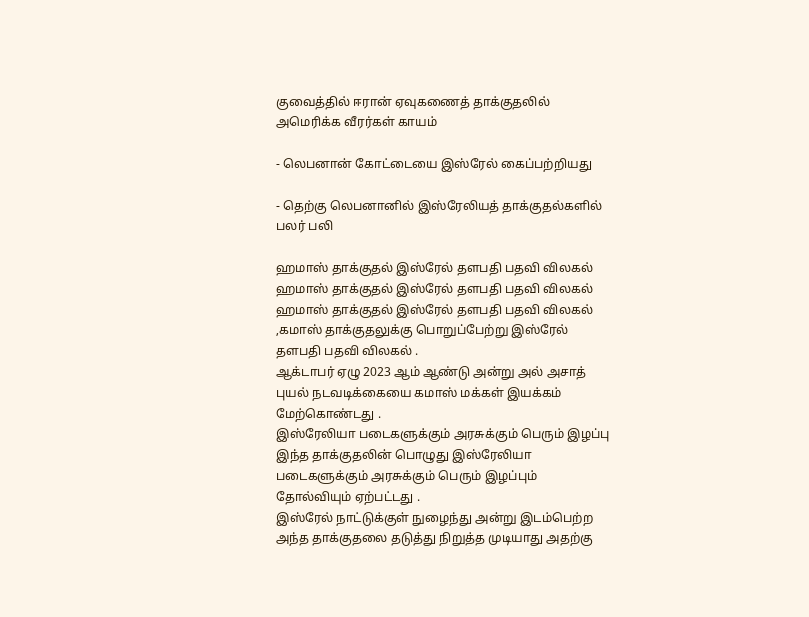குவைத்தில் ஈரான் ஏவுகணைத் தாக்குதலில் அமெரிக்க வீரர்கள் காயம்

- லெபனான் கோட்டையை இஸ்ரேல் கைப்பற்றியது

- தெற்கு லெபனானில் இஸ்ரேலியத் தாக்குதல்களில் பலர் பலி

ஹமாஸ் தாக்குதல் இஸ்ரேல் தளபதி பதவி விலகல்
ஹமாஸ் தாக்குதல் இஸ்ரேல் தளபதி பதவி விலகல்
ஹமாஸ் தாக்குதல் இஸ்ரேல் தளபதி பதவி விலகல் ,கமாஸ் தாக்குதலுக்கு பொறுப்பேற்று இஸ்ரேல் தளபதி பதவி விலகல் .
ஆக்டாபர் ஏழு 2023 ஆம் ஆண்டு அன்று அல் அசாத் புயல் நடவடிக்கையை கமாஸ் மக்கள் இயக்கம் மேற்கொண்டது .
இஸ்ரேலியா படைகளுக்கும் அரசுக்கும் பெரும் இழப்பு
இந்த தாக்குதலின் பொழுது இஸ்ரேலியா படைகளுக்கும் அரசுக்கும் பெரும் இழப்பும் தோல்வியும் ஏற்பட்டது .
இஸ்ரேல் நாட்டுக்குள் நுழைந்து அன்று இடம்பெற்ற அந்த தாக்குதலை தடுத்து நிறுத்த முடியாது அதற்கு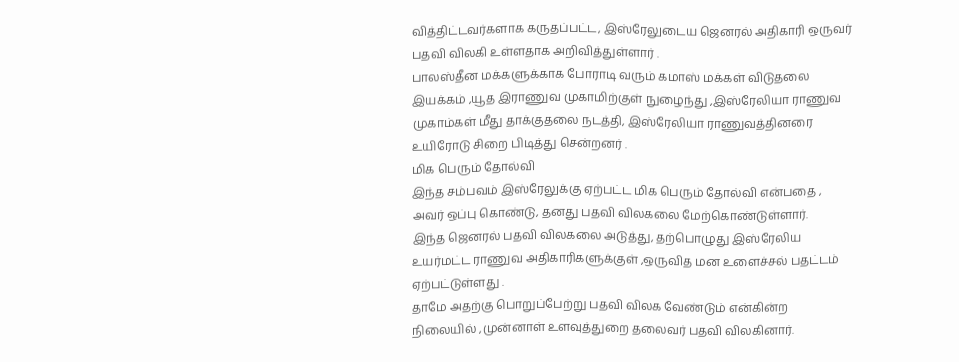வித்திட்டவர்களாக கருதப்பட்ட, இஸ்ரேலுடைய ஜெனரல் அதிகாரி ஒருவர் பதவி விலகி உள்ளதாக அறிவித்துள்ளார் .
பாலஸ்தீன மக்களுக்காக போராடி வரும் கமாஸ் மக்கள் விடுதலை இயக்கம் ,யூத இராணுவ முகாமிற்குள் நுழைந்து ,இஸ்ரேலியா ராணுவ முகாம்கள் மீது தாக்குதலை நடத்தி, இஸ்ரேலியா ராணுவத்தினரை உயிரோடு சிறை பிடித்து சென்றனர் .
மிக பெரும் தோல்வி
இந்த சம்பவம் இஸ்ரேலுக்கு ஏற்பட்ட மிக பெரும் தோல்வி என்பதை , அவர் ஒப்பு கொண்டு, தனது பதவி விலகலை மேற்கொண்டுள்ளார்.
இந்த ஜெனரல் பதவி விலகலை அடுத்து, தற்பொழுது இஸ்ரேலிய உயர்மட்ட ராணுவ அதிகாரிகளுக்குள் ,ஒருவித மன உளைச்சல் பதட்டம் ஏற்பட்டுள்ளது .
தாமே அதற்கு பொறுப்பேற்று பதவி விலக வேண்டும் என்கின்ற நிலையில் ,முன்னாள் உளவுத்துறை தலைவர் பதவி விலகினார்.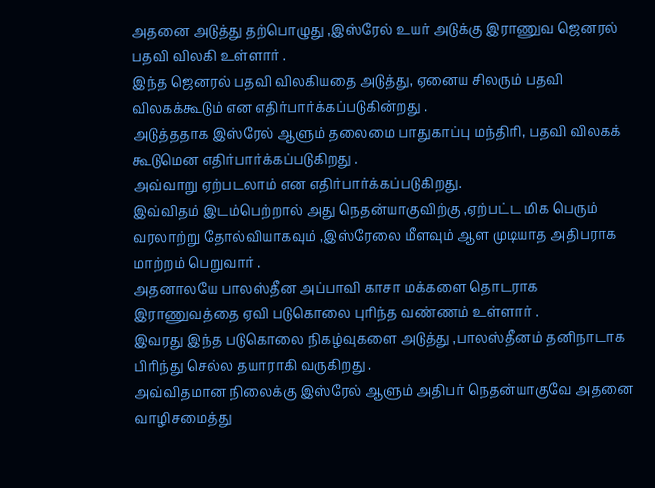அதனை அடுத்து தற்பொழுது ,இஸ்ரேல் உயர் அடுக்கு இராணுவ ஜெனரல் பதவி விலகி உள்ளார் .
இந்த ஜெனரல் பதவி விலகியதை அடுத்து, ஏனைய சிலரும் பதவி விலகக்கூடும் என எதிர்பார்க்கப்படுகின்றது .
அடுத்ததாக இஸ்ரேல் ஆளும் தலைமை பாதுகாப்பு மந்திரி, பதவி விலகக் கூடுமென எதிர்பார்க்கப்படுகிறது .
அவ்வாறு ஏற்படலாம் என எதிர்பார்க்கப்படுகிறது.
இவ்விதம் இடம்பெற்றால் அது நெதன்யாகுவிற்கு ,ஏற்பட்ட மிக பெரும் வரலாற்று தோல்வியாகவும் ,இஸ்ரேலை மீளவும் ஆள முடியாத அதிபராக மாற்றம் பெறுவார் .
அதனாலயே பாலஸ்தீன அப்பாவி காசா மக்களை தொடராக இராணுவத்தை ஏவி படுகொலை புரிந்த வண்ணம் உள்ளார் .
இவரது இந்த படுகொலை நிகழ்வுகளை அடுத்து ,பாலஸ்தீனம் தனிநாடாக பிரிந்து செல்ல தயாராகி வருகிறது .
அவ்விதமான நிலைக்கு இஸ்ரேல் ஆளும் அதிபர் நெதன்யாகுவே அதனை வாழிசமைத்து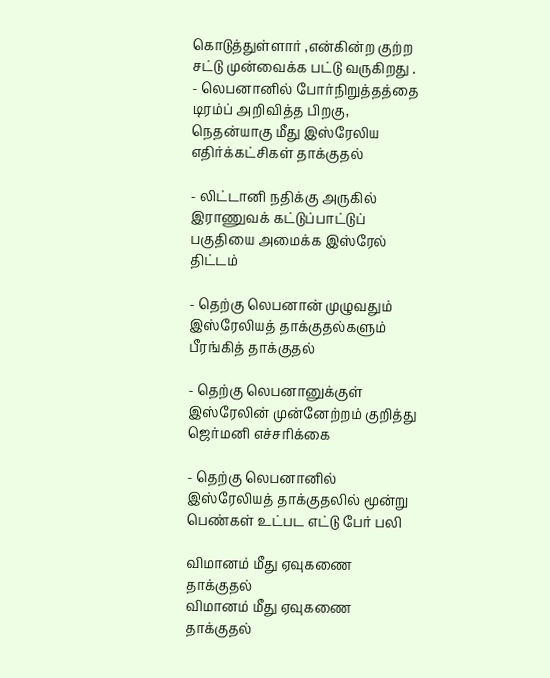கொடுத்துள்ளார் ,என்கின்ற குற்ற சட்டு முன்வைக்க பட்டு வருகிறது .
- லெபனானில் போர்நிறுத்தத்தை டிரம்ப் அறிவித்த பிறகு, நெதன்யாகு மீது இஸ்ரேலிய எதிர்க்கட்சிகள் தாக்குதல்

- லிட்டானி நதிக்கு அருகில் இராணுவக் கட்டுப்பாட்டுப் பகுதியை அமைக்க இஸ்ரேல் திட்டம்

- தெற்கு லெபனான் முழுவதும் இஸ்ரேலியத் தாக்குதல்களும் பீரங்கித் தாக்குதல்

- தெற்கு லெபனானுக்குள் இஸ்ரேலின் முன்னேற்றம் குறித்து ஜெர்மனி எச்சரிக்கை

- தெற்கு லெபனானில் இஸ்ரேலியத் தாக்குதலில் மூன்று பெண்கள் உட்பட எட்டு பேர் பலி

விமானம் மீது ஏவுகணை தாக்குதல்
விமானம் மீது ஏவுகணை தாக்குதல்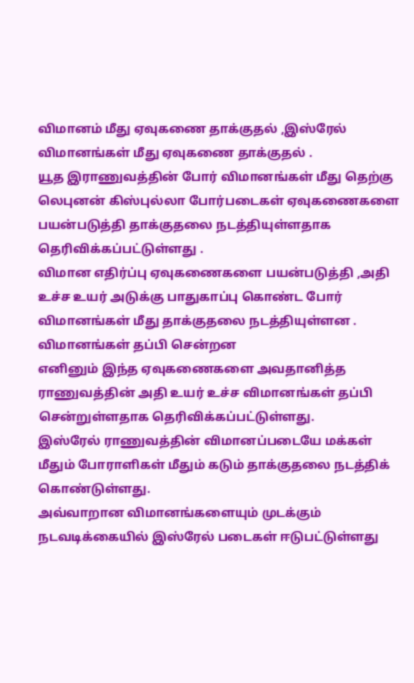விமானம் மீது ஏவுகணை தாக்குதல் ,இஸ்ரேல் விமானங்கள் மீது ஏவுகணை தாக்குதல் .
யூத இராணுவத்தின் போர் விமானங்கள் மீது தெற்கு லெபுனன் கிஸ்புல்லா போர்படைகள் ஏவுகணைகளை பயன்படுத்தி தாக்குதலை நடத்தியுள்ளதாக தெரிவிக்கப்பட்டுள்ளது .
விமான எதிர்ப்பு ஏவுகணைகளை பயன்படுத்தி ,அதி உச்ச உயர் அடுக்கு பாதுகாப்பு கொண்ட போர் விமானங்கள் மீது தாக்குதலை நடத்தியுள்ளன .
விமானங்கள் தப்பி சென்றன
எனினும் இந்த ஏவுகணைகளை அவதானித்த ராணுவத்தின் அதி உயர் உச்ச விமானங்கள் தப்பி சென்றுள்ளதாக தெரிவிக்கப்பட்டுள்ளது.
இஸ்ரேல் ராணுவத்தின் விமானப்படையே மக்கள் மீதும் போராளிகள் மீதும் கடும் தாக்குதலை நடத்திக் கொண்டுள்ளது.
அவ்வாறான விமானங்களையும் முடக்கும் நடவடிக்கையில் இஸ்ரேல் படைகள் ஈடுபட்டுள்ளது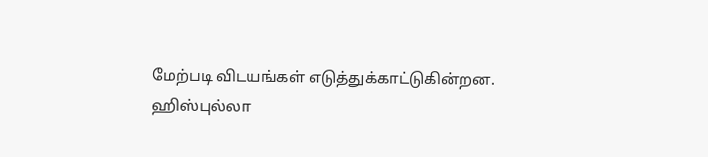மேற்படி விடயங்கள் எடுத்துக்காட்டுகின்றன.
ஹிஸ்புல்லா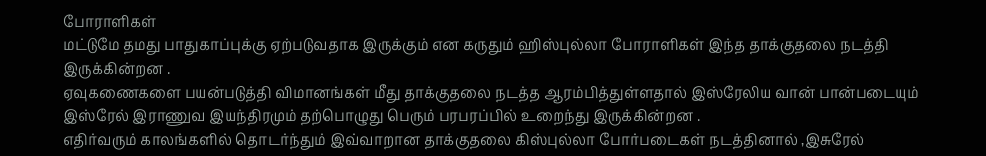போராளிகள்
மட்டுமே தமது பாதுகாப்புக்கு ஏற்படுவதாக இருக்கும் என கருதும் ஹிஸ்புல்லா போராளிகள் இந்த தாக்குதலை நடத்தி இருக்கின்றன .
ஏவுகணைகளை பயன்படுத்தி விமானங்கள் மீது தாக்குதலை நடத்த ஆரம்பித்துள்ளதால் இஸ்ரேலிய வான் பான்படையும் இஸ்ரேல் இராணுவ இயந்திரமும் தற்பொழுது பெரும் பரபரப்பில் உறைந்து இருக்கின்றன .
எதிர்வரும் காலங்களில் தொடர்ந்தும் இவ்வாறான தாக்குதலை கிஸ்புல்லா போர்படைகள் நடத்தினால் ,இசுரேல்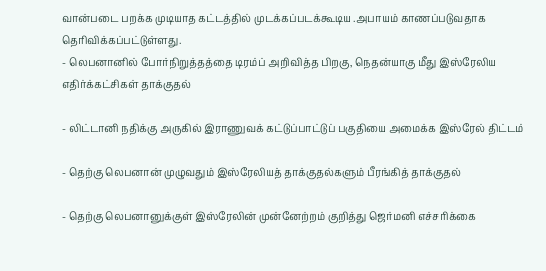வான்படை பறக்க முடியாத கட்டத்தில் முடக்கப்படக்கூடிய .அபாயம் காணப்படுவதாக தெரிவிக்கப்பட்டுள்ளது.
- லெபனானில் போர்நிறுத்தத்தை டிரம்ப் அறிவித்த பிறகு, நெதன்யாகு மீது இஸ்ரேலிய எதிர்க்கட்சிகள் தாக்குதல்

- லிட்டானி நதிக்கு அருகில் இராணுவக் கட்டுப்பாட்டுப் பகுதியை அமைக்க இஸ்ரேல் திட்டம்

- தெற்கு லெபனான் முழுவதும் இஸ்ரேலியத் தாக்குதல்களும் பீரங்கித் தாக்குதல்

- தெற்கு லெபனானுக்குள் இஸ்ரேலின் முன்னேற்றம் குறித்து ஜெர்மனி எச்சரிக்கை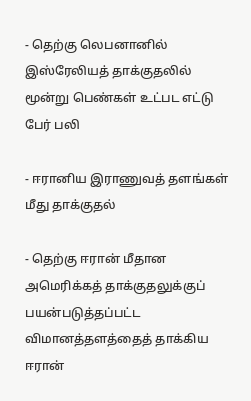- தெற்கு லெபனானில் இஸ்ரேலியத் தாக்குதலில் மூன்று பெண்கள் உட்பட எட்டு பேர் பலி

- ஈரானிய இராணுவத் தளங்கள் மீது தாக்குதல்

- தெற்கு ஈரான் மீதான அமெரிக்கத் தாக்குதலுக்குப் பயன்படுத்தப்பட்ட விமானத்தளத்தைத் தாக்கிய ஈரான்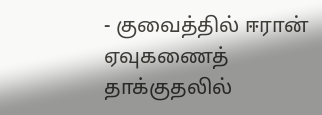- குவைத்தில் ஈரான் ஏவுகணைத் தாக்குதலில்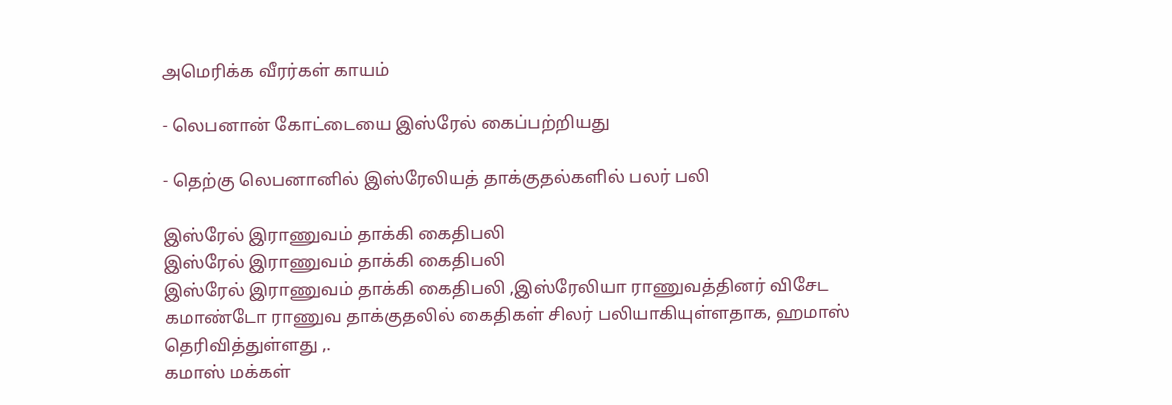அமெரிக்க வீரர்கள் காயம்

- லெபனான் கோட்டையை இஸ்ரேல் கைப்பற்றியது

- தெற்கு லெபனானில் இஸ்ரேலியத் தாக்குதல்களில் பலர் பலி

இஸ்ரேல் இராணுவம் தாக்கி கைதிபலி
இஸ்ரேல் இராணுவம் தாக்கி கைதிபலி
இஸ்ரேல் இராணுவம் தாக்கி கைதிபலி ,இஸ்ரேலியா ராணுவத்தினர் விசேட கமாண்டோ ராணுவ தாக்குதலில் கைதிகள் சிலர் பலியாகியுள்ளதாக, ஹமாஸ் தெரிவித்துள்ளது ,.
கமாஸ் மக்கள்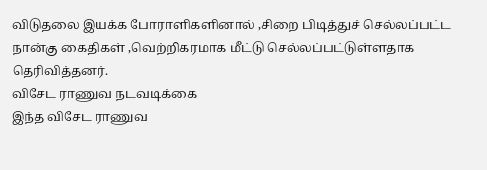விடுதலை இயக்க போராளிகளினால் ,சிறை பிடித்துச் செல்லப்பட்ட நான்கு கைதிகள் ,வெற்றிகரமாக மீட்டு செல்லப்பட்டுள்ளதாக தெரிவித்தனர்.
விசேட ராணுவ நடவடிக்கை
இந்த விசேட ராணுவ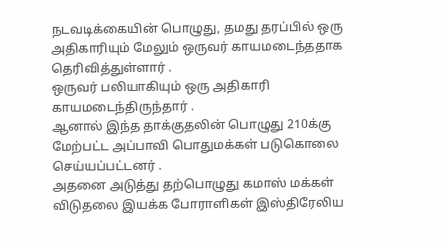நடவடிக்கையின் பொழுது, தமது தரப்பில் ஒரு அதிகாரியும் மேலும் ஒருவர் காயமடைந்ததாக தெரிவித்துள்ளார் .
ஒருவர் பலியாகியும் ஒரு அதிகாரி காயமடைந்திருந்தார் .
ஆனால் இந்த தாக்குதலின் பொழுது 210க்கு மேற்பட்ட அப்பாவி பொதுமக்கள் படுகொலை செய்யப்பட்டனர் .
அதனை அடுத்து தற்பொழுது கமாஸ் மக்கள் விடுதலை இயக்க போராளிகள் இஸ்திரேலிய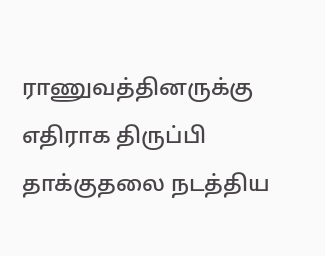ராணுவத்தினருக்கு எதிராக திருப்பி தாக்குதலை நடத்திய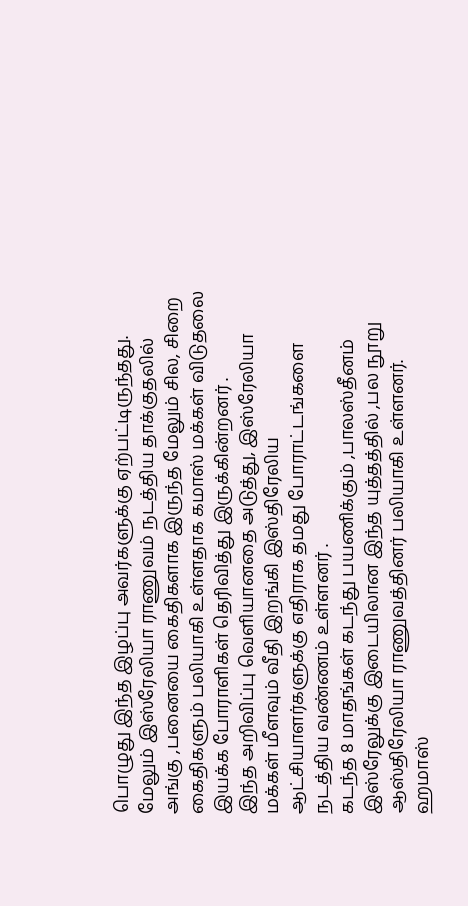பொழுது இந்த இழப்பு அவர்களுக்கு ஏற்பட்டிருந்தது.
மேலும் இஸ்ரேலியா ராணுவம் நடத்திய தாக்குதலில் அங்கு ,பனையை கைதிகளாக இருந்த மேலும் சில, சிறை கைதிகளும் பலியாகி உள்ளதாக கமாஸ் மக்கள் விடுதலை இயக்க போராளிகள் தெரிவித்து இருக்கின்றனர் .
இந்த அறிவிப்பு வெளியானதை அடுத்து, இஸ்ரேலியா மக்கள் மீளவும் வீதி இறங்கி இஸ்திரேலிய ஆட்சியாளர்களுக்கு எதிராக தமது போராட்டங்களை நடத்திய வண்ணம் உள்ளனர் .
கடந்த 8 மாதங்கள் கடந்து பயணிக்கும் ,பாலஸ்தீனம் இஸ்ரேலுக்கு இடையிலான இந்த யுத்தத்தில் ,பல நூறு ஆஸ்திரேலியா ராணுவத்தினர் பலியாகி உள்ளனர்.
ஹமாஸ்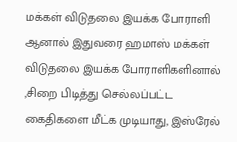மக்கள் விடுதலை இயக்க போராளி
ஆனால் இதுவரை ஹமாஸ் மக்கள் விடுதலை இயக்க போராளிகளினால் ,சிறை பிடித்து செல்லப்பட்ட கைதிகளை மீட்க முடியாது, இஸ்ரேல்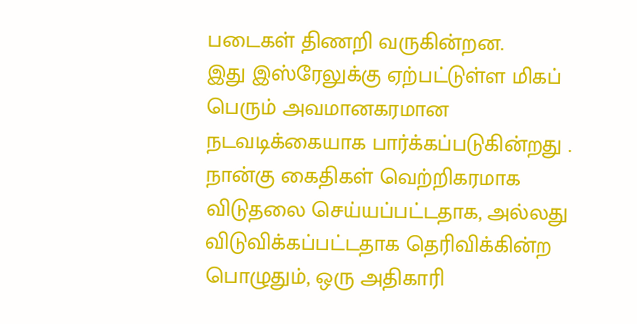படைகள் திணறி வருகின்றன.
இது இஸ்ரேலுக்கு ஏற்பட்டுள்ள மிகப் பெரும் அவமானகரமான நடவடிக்கையாக பார்க்கப்படுகின்றது .
நான்கு கைதிகள் வெற்றிகரமாக விடுதலை செய்யப்பட்டதாக, அல்லது விடுவிக்கப்பட்டதாக தெரிவிக்கின்ற பொழுதும், ஒரு அதிகாரி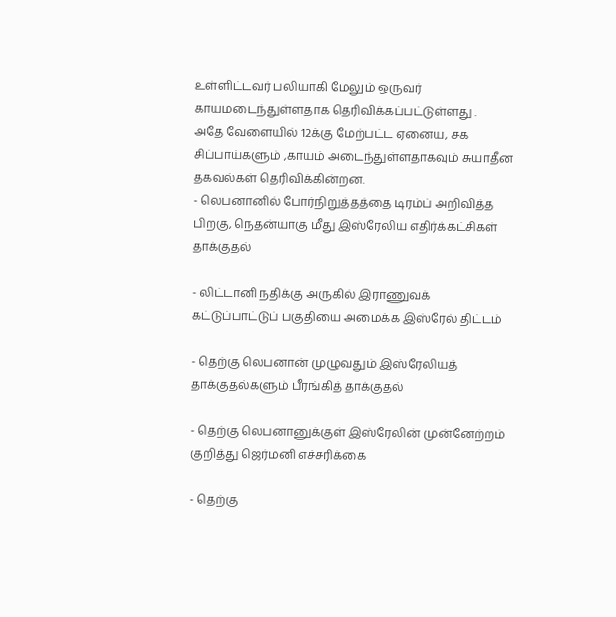உள்ளிட்டவர் பலியாகி மேலும் ஒருவர் காயமடைந்துள்ளதாக தெரிவிக்கப்பட்டுள்ளது .
அதே வேளையில் 12க்கு மேற்பட்ட ஏனைய, சக சிப்பாய்களும் ,காயம் அடைந்துள்ளதாகவும் சுயாதீன தகவல்கள் தெரிவிக்கின்றன.
- லெபனானில் போர்நிறுத்தத்தை டிரம்ப் அறிவித்த பிறகு, நெதன்யாகு மீது இஸ்ரேலிய எதிர்க்கட்சிகள் தாக்குதல்

- லிட்டானி நதிக்கு அருகில் இராணுவக் கட்டுப்பாட்டுப் பகுதியை அமைக்க இஸ்ரேல் திட்டம்

- தெற்கு லெபனான் முழுவதும் இஸ்ரேலியத் தாக்குதல்களும் பீரங்கித் தாக்குதல்

- தெற்கு லெபனானுக்குள் இஸ்ரேலின் முன்னேற்றம் குறித்து ஜெர்மனி எச்சரிக்கை

- தெற்கு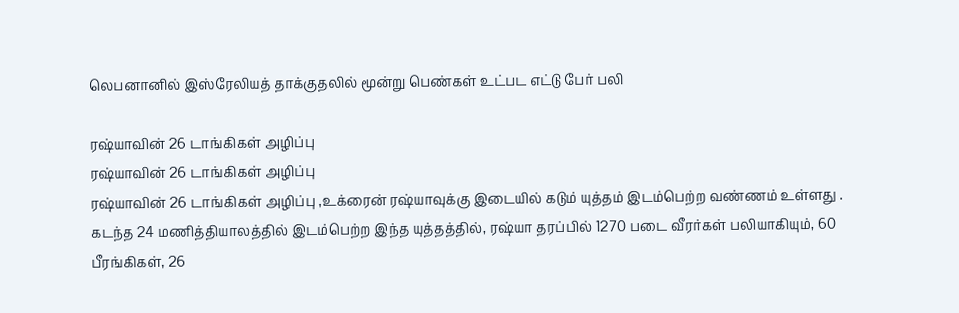லெபனானில் இஸ்ரேலியத் தாக்குதலில் மூன்று பெண்கள் உட்பட எட்டு பேர் பலி

ரஷ்யாவின் 26 டாங்கிகள் அழிப்பு
ரஷ்யாவின் 26 டாங்கிகள் அழிப்பு
ரஷ்யாவின் 26 டாங்கிகள் அழிப்பு ,உக்ரைன் ரஷ்யாவுக்கு இடையில் கடும் யுத்தம் இடம்பெற்ற வண்ணம் உள்ளது .
கடந்த 24 மணித்தியாலத்தில் இடம்பெற்ற இந்த யுத்தத்தில், ரஷ்யா தரப்பில் 1270 படை வீரர்கள் பலியாகியும், 60 பீரங்கிகள், 26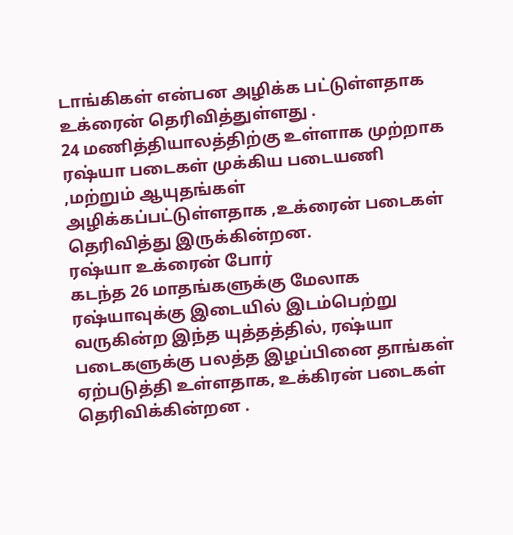டாங்கிகள் என்பன அழிக்க பட்டுள்ளதாக உக்ரைன் தெரிவித்துள்ளது .
24 மணித்தியாலத்திற்கு உள்ளாக முற்றாக ரஷ்யா படைகள் முக்கிய படையணி ,மற்றும் ஆயுதங்கள் அழிக்கப்பட்டுள்ளதாக ,உக்ரைன் படைகள் தெரிவித்து இருக்கின்றன.
ரஷ்யா உக்ரைன் போர்
கடந்த 26 மாதங்களுக்கு மேலாக ரஷ்யாவுக்கு இடையில் இடம்பெற்று வருகின்ற இந்த யுத்தத்தில், ரஷ்யா படைகளுக்கு பலத்த இழப்பினை தாங்கள் ஏற்படுத்தி உள்ளதாக, உக்கிரன் படைகள் தெரிவிக்கின்றன .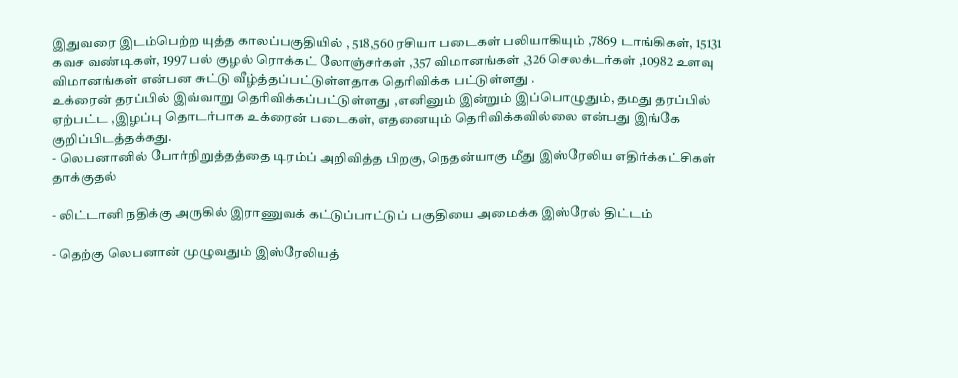இதுவரை இடம்பெற்ற யுத்த காலப்பகுதியில் , 518,560 ரசியா படைகள் பலியாகியும் ,7869 டாங்கிகள், 15131 கவச வண்டிகள், 1997 பல் குழல் ரொக்கட் லோஞ்சர்கள் ,357 விமானங்கள் ,326 செலக்டர்கள் ,10982 உளவு விமானங்கள் என்பன சுட்டு வீழ்த்தப்பட்டுள்ளதாக தெரிவிக்க பட்டுள்ளது .
உக்ரைன் தரப்பில் இவ்வாறு தெரிவிக்கப்பட்டுள்ளது ,எனினும் இன்றும் இப்பொழுதும், தமது தரப்பில் ஏற்பட்ட ,இழப்பு தொடர்பாக உக்ரைன் படைகள், எதனையும் தெரிவிக்கவில்லை என்பது இங்கே குறிப்பிடத்தக்கது.
- லெபனானில் போர்நிறுத்தத்தை டிரம்ப் அறிவித்த பிறகு, நெதன்யாகு மீது இஸ்ரேலிய எதிர்க்கட்சிகள் தாக்குதல்

- லிட்டானி நதிக்கு அருகில் இராணுவக் கட்டுப்பாட்டுப் பகுதியை அமைக்க இஸ்ரேல் திட்டம்

- தெற்கு லெபனான் முழுவதும் இஸ்ரேலியத்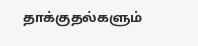தாக்குதல்களும்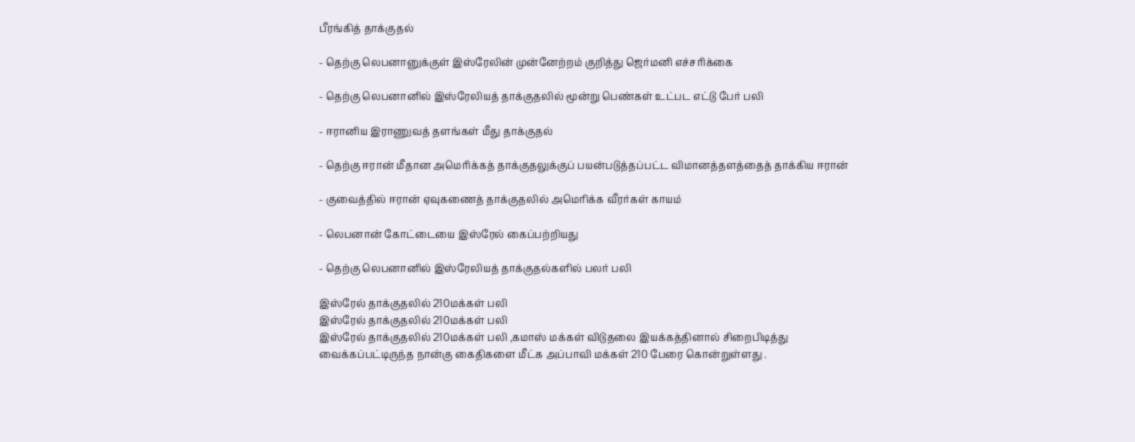பீரங்கித் தாக்குதல்

- தெற்கு லெபனானுக்குள் இஸ்ரேலின் முன்னேற்றம் குறித்து ஜெர்மனி எச்சரிக்கை

- தெற்கு லெபனானில் இஸ்ரேலியத் தாக்குதலில் மூன்று பெண்கள் உட்பட எட்டு பேர் பலி

- ஈரானிய இராணுவத் தளங்கள் மீது தாக்குதல்

- தெற்கு ஈரான் மீதான அமெரிக்கத் தாக்குதலுக்குப் பயன்படுத்தப்பட்ட விமானத்தளத்தைத் தாக்கிய ஈரான்

- குவைத்தில் ஈரான் ஏவுகணைத் தாக்குதலில் அமெரிக்க வீரர்கள் காயம்

- லெபனான் கோட்டையை இஸ்ரேல் கைப்பற்றியது

- தெற்கு லெபனானில் இஸ்ரேலியத் தாக்குதல்களில் பலர் பலி

இஸ்ரேல் தாக்குதலில் 210மக்கள் பலி
இஸ்ரேல் தாக்குதலில் 210மக்கள் பலி
இஸ்ரேல் தாக்குதலில் 210மக்கள் பலி ,கமாஸ் மக்கள் விடுதலை இயக்கத்தினால் சிறைபிடித்து வைக்கப்பட்டிருந்த நான்கு கைதிகளை மீட்க அப்பாவி மக்கள் 210 பேரை கொன்றுள்ளது .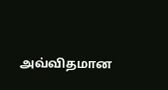அவ்விதமான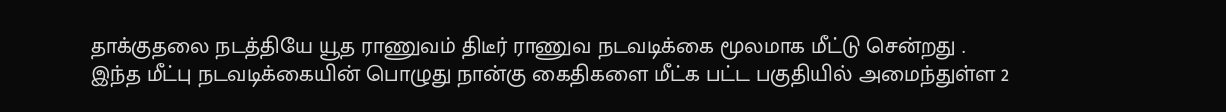தாக்குதலை நடத்தியே யூத ராணுவம் திடீர் ராணுவ நடவடிக்கை மூலமாக மீட்டு சென்றது .
இந்த மீட்பு நடவடிக்கையின் பொழுது நான்கு கைதிகளை மீட்க பட்ட பகுதியில் அமைந்துள்ள 2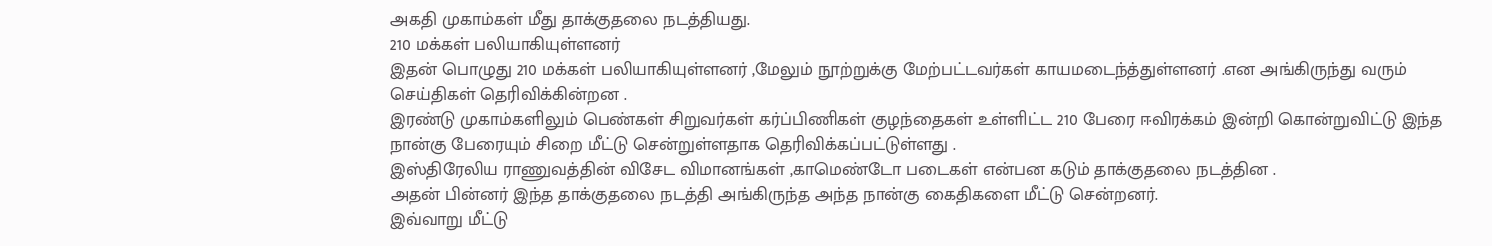அகதி முகாம்கள் மீது தாக்குதலை நடத்தியது.
210 மக்கள் பலியாகியுள்ளனர்
இதன் பொழுது 210 மக்கள் பலியாகியுள்ளனர் ,மேலும் நூற்றுக்கு மேற்பட்டவர்கள் காயமடைந்த்துள்ளனர் .என அங்கிருந்து வரும் செய்திகள் தெரிவிக்கின்றன .
இரண்டு முகாம்களிலும் பெண்கள் சிறுவர்கள் கர்ப்பிணிகள் குழந்தைகள் உள்ளிட்ட 210 பேரை ஈவிரக்கம் இன்றி கொன்றுவிட்டு இந்த நான்கு பேரையும் சிறை மீட்டு சென்றுள்ளதாக தெரிவிக்கப்பட்டுள்ளது .
இஸ்திரேலிய ராணுவத்தின் விசேட விமானங்கள் ,காமெண்டோ படைகள் என்பன கடும் தாக்குதலை நடத்தின .
அதன் பின்னர் இந்த தாக்குதலை நடத்தி அங்கிருந்த அந்த நான்கு கைதிகளை மீட்டு சென்றனர்.
இவ்வாறு மீட்டு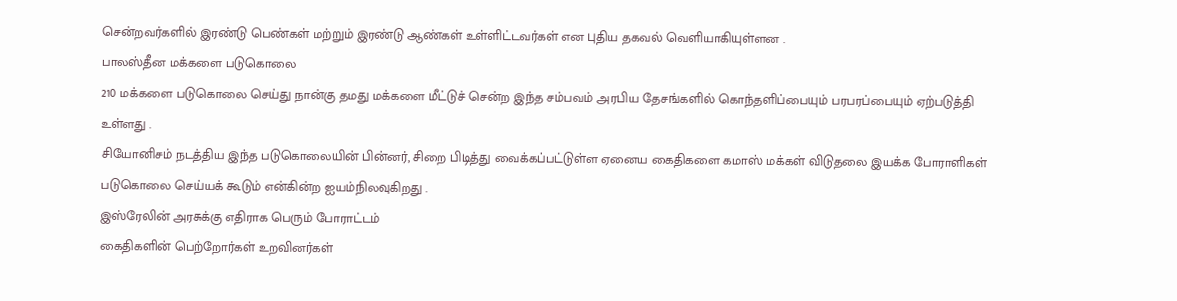சென்றவர்களில் இரண்டு பெண்கள் மற்றும் இரண்டு ஆண்கள் உள்ளிட்டவர்கள் என புதிய தகவல் வெளியாகியுள்ளன .
பாலஸ்தீன மக்களை படுகொலை
210 மக்களை படுகொலை செய்து நான்கு தமது மக்களை மீட்டுச் சென்ற இந்த சம்பவம் அரபிய தேசங்களில் கொந்தளிப்பையும் பரபரப்பையும் ஏற்படுத்தி உள்ளது .
சியோனிசம் நடத்திய இந்த படுகொலையின் பின்னர், சிறை பிடித்து வைக்கப்பட்டுள்ள ஏனைய கைதிகளை கமாஸ் மக்கள் விடுதலை இயக்க போராளிகள் படுகொலை செய்யக் கூடும் என்கின்ற ஐயம்நிலவுகிறது .
இஸ்ரேலின் அரசுக்கு எதிராக பெரும் போராட்டம்
கைதிகளின் பெற்றோர்கள் உறவினர்கள்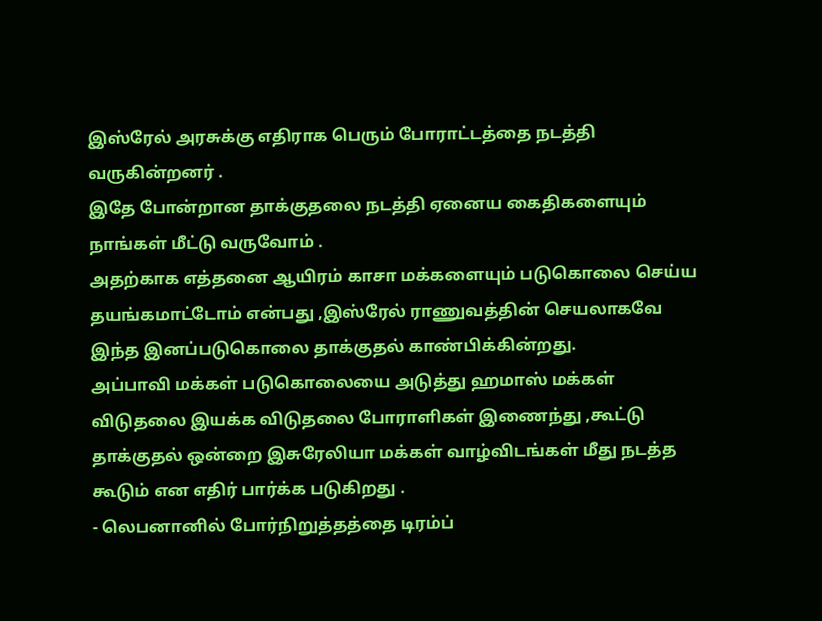இஸ்ரேல் அரசுக்கு எதிராக பெரும் போராட்டத்தை நடத்தி வருகின்றனர் .
இதே போன்றான தாக்குதலை நடத்தி ஏனைய கைதிகளையும் நாங்கள் மீட்டு வருவோம் .
அதற்காக எத்தனை ஆயிரம் காசா மக்களையும் படுகொலை செய்ய தயங்கமாட்டோம் என்பது ,இஸ்ரேல் ராணுவத்தின் செயலாகவே இந்த இனப்படுகொலை தாக்குதல் காண்பிக்கின்றது.
அப்பாவி மக்கள் படுகொலையை அடுத்து ஹமாஸ் மக்கள் விடுதலை இயக்க விடுதலை போராளிகள் இணைந்து ,கூட்டு தாக்குதல் ஒன்றை இசுரேலியா மக்கள் வாழ்விடங்கள் மீது நடத்த கூடும் என எதிர் பார்க்க படுகிறது .
- லெபனானில் போர்நிறுத்தத்தை டிரம்ப்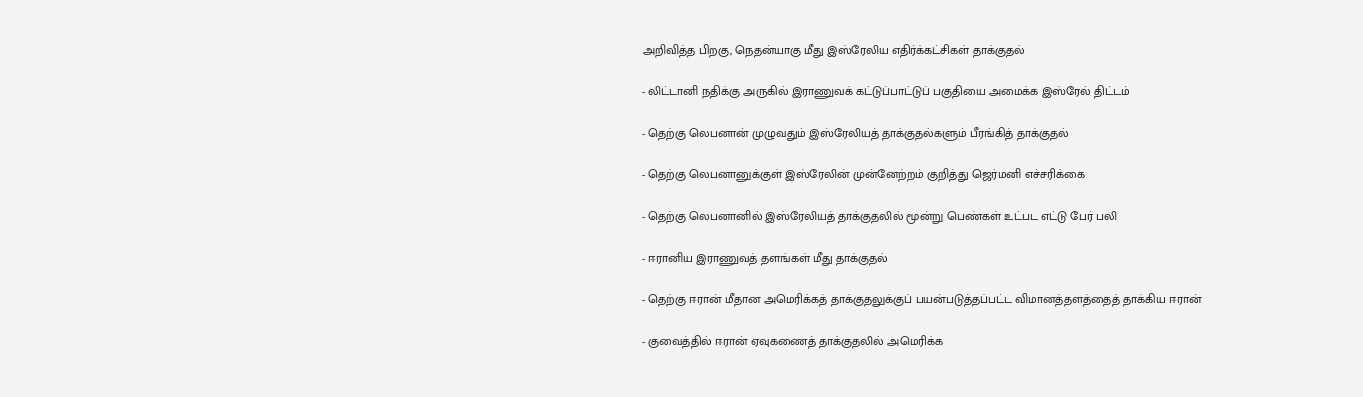அறிவித்த பிறகு, நெதன்யாகு மீது இஸ்ரேலிய எதிர்க்கட்சிகள் தாக்குதல்

- லிட்டானி நதிக்கு அருகில் இராணுவக் கட்டுப்பாட்டுப் பகுதியை அமைக்க இஸ்ரேல் திட்டம்

- தெற்கு லெபனான் முழுவதும் இஸ்ரேலியத் தாக்குதல்களும் பீரங்கித் தாக்குதல்

- தெற்கு லெபனானுக்குள் இஸ்ரேலின் முன்னேற்றம் குறித்து ஜெர்மனி எச்சரிக்கை

- தெற்கு லெபனானில் இஸ்ரேலியத் தாக்குதலில் மூன்று பெண்கள் உட்பட எட்டு பேர் பலி

- ஈரானிய இராணுவத் தளங்கள் மீது தாக்குதல்

- தெற்கு ஈரான் மீதான அமெரிக்கத் தாக்குதலுக்குப் பயன்படுத்தப்பட்ட விமானத்தளத்தைத் தாக்கிய ஈரான்

- குவைத்தில் ஈரான் ஏவுகணைத் தாக்குதலில் அமெரிக்க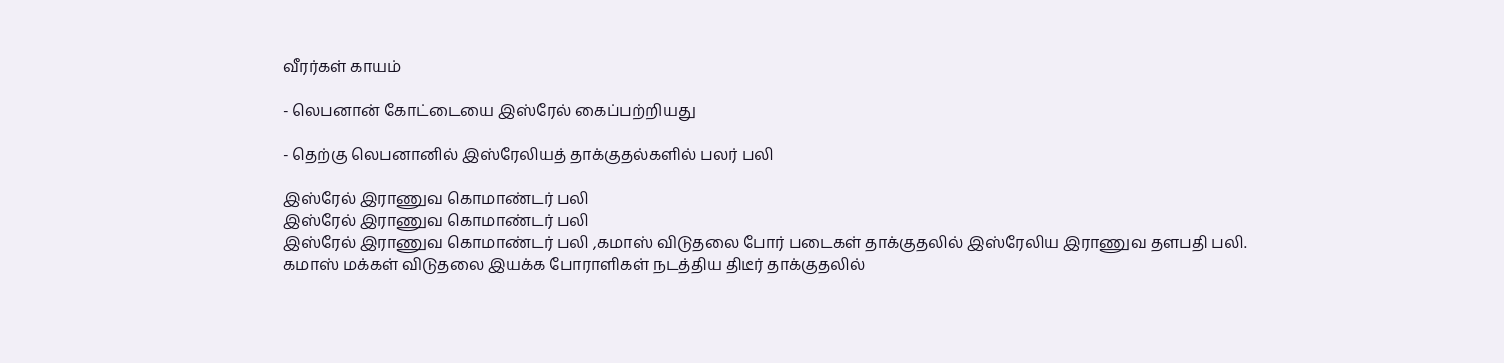வீரர்கள் காயம்

- லெபனான் கோட்டையை இஸ்ரேல் கைப்பற்றியது

- தெற்கு லெபனானில் இஸ்ரேலியத் தாக்குதல்களில் பலர் பலி

இஸ்ரேல் இராணுவ கொமாண்டர் பலி
இஸ்ரேல் இராணுவ கொமாண்டர் பலி
இஸ்ரேல் இராணுவ கொமாண்டர் பலி ,கமாஸ் விடுதலை போர் படைகள் தாக்குதலில் இஸ்ரேலிய இராணுவ தளபதி பலி.
கமாஸ் மக்கள் விடுதலை இயக்க போராளிகள் நடத்திய திடீர் தாக்குதலில்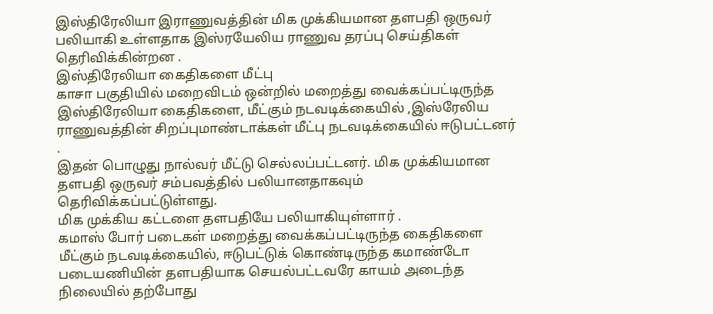இஸ்திரேலியா இராணுவத்தின் மிக முக்கியமான தளபதி ஒருவர் பலியாகி உள்ளதாக இஸ்ரயேலிய ராணுவ தரப்பு செய்திகள் தெரிவிக்கின்றன .
இஸ்திரேலியா கைதிகளை மீட்பு
காசா பகுதியில் மறைவிடம் ஒன்றில் மறைத்து வைக்கப்பட்டிருந்த இஸ்திரேலியா கைதிகளை, மீட்கும் நடவடிக்கையில் ,இஸ்ரேலிய ராணுவத்தின் சிறப்புமாண்டாக்கள் மீட்பு நடவடிக்கையில் ஈடுபட்டனர் .
இதன் பொழுது நால்வர் மீட்டு செல்லப்பட்டனர். மிக முக்கியமான தளபதி ஒருவர் சம்பவத்தில் பலியானதாகவும் தெரிவிக்கப்பட்டுள்ளது.
மிக முக்கிய கட்டளை தளபதியே பலியாகியுள்ளார் .
கமாஸ் போர் படைகள் மறைத்து வைக்கப்பட்டிருந்த கைதிகளை மீட்கும் நடவடிக்கையில், ஈடுபட்டுக் கொண்டிருந்த கமாண்டோ படையணியின் தளபதியாக செயல்பட்டவரே காயம் அடைந்த நிலையில் தற்போது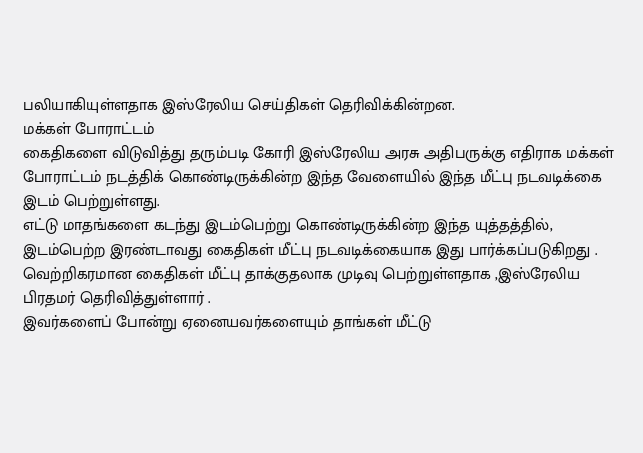பலியாகியுள்ளதாக இஸ்ரேலிய செய்திகள் தெரிவிக்கின்றன.
மக்கள் போராட்டம்
கைதிகளை விடுவித்து தரும்படி கோரி இஸ்ரேலிய அரசு அதிபருக்கு எதிராக மக்கள் போராட்டம் நடத்திக் கொண்டிருக்கின்ற இந்த வேளையில் இந்த மீட்பு நடவடிக்கை இடம் பெற்றுள்ளது.
எட்டு மாதங்களை கடந்து இடம்பெற்று கொண்டிருக்கின்ற இந்த யுத்தத்தில், இடம்பெற்ற இரண்டாவது கைதிகள் மீட்பு நடவடிக்கையாக இது பார்க்கப்படுகிறது .
வெற்றிகரமான கைதிகள் மீட்பு தாக்குதலாக முடிவு பெற்றுள்ளதாக ,இஸ்ரேலிய பிரதமர் தெரிவித்துள்ளார் .
இவர்களைப் போன்று ஏனையவர்களையும் தாங்கள் மீட்டு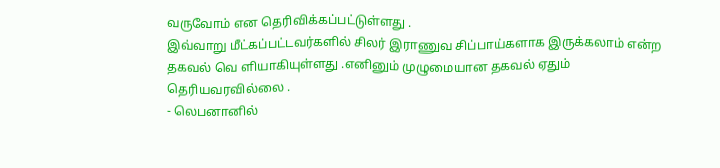வருவோம் என தெரிவிக்கப்பட்டுள்ளது .
இவ்வாறு மீட்கப்பட்டவர்களில் சிலர் இராணுவ சிப்பாய்களாக இருக்கலாம் என்ற தகவல் வெ ளியாகியுள்ளது .எனினும் முழுமையான தகவல் ஏதும் தெரியவரவில்லை .
- லெபனானில்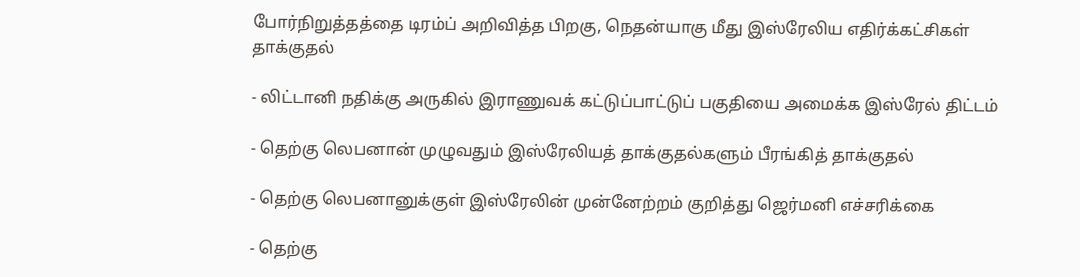போர்நிறுத்தத்தை டிரம்ப் அறிவித்த பிறகு, நெதன்யாகு மீது இஸ்ரேலிய எதிர்க்கட்சிகள் தாக்குதல்

- லிட்டானி நதிக்கு அருகில் இராணுவக் கட்டுப்பாட்டுப் பகுதியை அமைக்க இஸ்ரேல் திட்டம்

- தெற்கு லெபனான் முழுவதும் இஸ்ரேலியத் தாக்குதல்களும் பீரங்கித் தாக்குதல்

- தெற்கு லெபனானுக்குள் இஸ்ரேலின் முன்னேற்றம் குறித்து ஜெர்மனி எச்சரிக்கை

- தெற்கு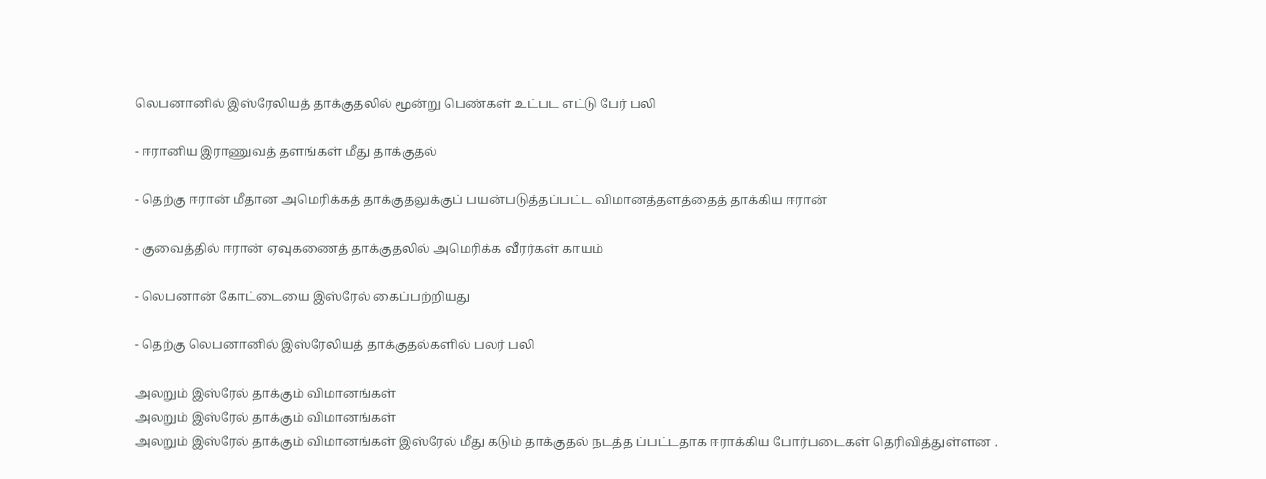லெபனானில் இஸ்ரேலியத் தாக்குதலில் மூன்று பெண்கள் உட்பட எட்டு பேர் பலி

- ஈரானிய இராணுவத் தளங்கள் மீது தாக்குதல்

- தெற்கு ஈரான் மீதான அமெரிக்கத் தாக்குதலுக்குப் பயன்படுத்தப்பட்ட விமானத்தளத்தைத் தாக்கிய ஈரான்

- குவைத்தில் ஈரான் ஏவுகணைத் தாக்குதலில் அமெரிக்க வீரர்கள் காயம்

- லெபனான் கோட்டையை இஸ்ரேல் கைப்பற்றியது

- தெற்கு லெபனானில் இஸ்ரேலியத் தாக்குதல்களில் பலர் பலி

அலறும் இஸ்ரேல் தாக்கும் விமானங்கள்
அலறும் இஸ்ரேல் தாக்கும் விமானங்கள்
அலறும் இஸ்ரேல் தாக்கும் விமானங்கள் இஸ்ரேல் மீது கடும் தாக்குதல் நடத்த ப்பட்டதாக ஈராக்கிய போர்படைகள் தெரிவித்துள்ளன .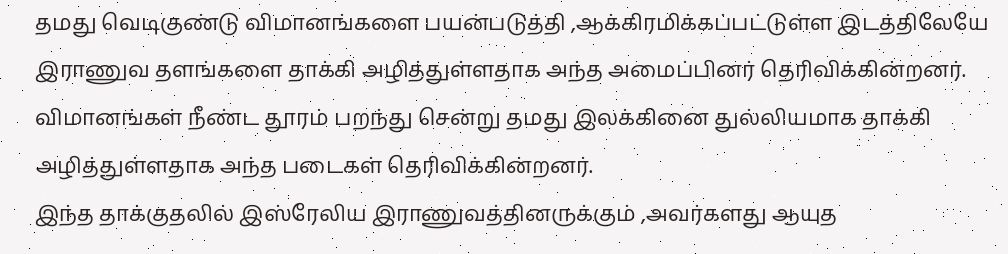தமது வெடிகுண்டு விமானங்களை பயன்படுத்தி ,ஆக்கிரமிக்கப்பட்டுள்ள இடத்திலேயே இராணுவ தளங்களை தாக்கி அழித்துள்ளதாக அந்த அமைப்பினர் தெரிவிக்கின்றனர்.
விமானங்கள் நீண்ட தூரம் பறந்து சென்று தமது இலக்கினை துல்லியமாக தாக்கி அழித்துள்ளதாக அந்த படைகள் தெரிவிக்கின்றனர்.
இந்த தாக்குதலில் இஸ்ரேலிய இராணுவத்தினருக்கும் ,அவர்களது ஆயுத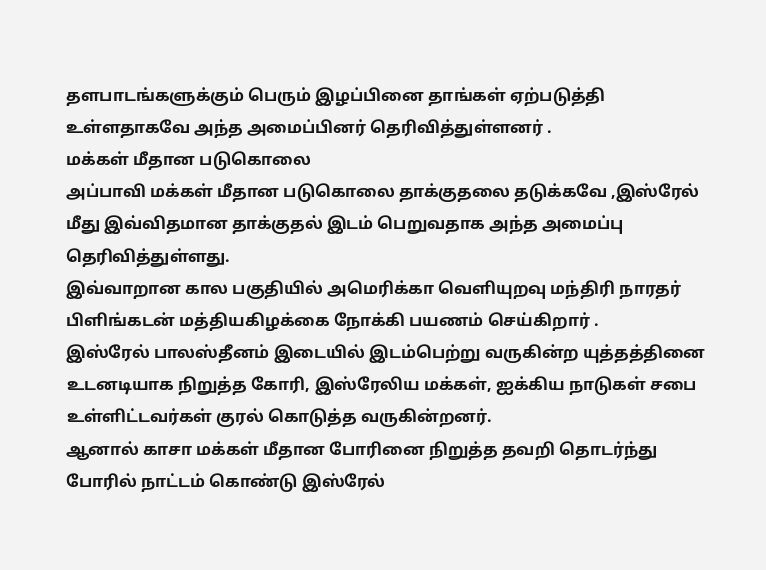தளபாடங்களுக்கும் பெரும் இழப்பினை தாங்கள் ஏற்படுத்தி உள்ளதாகவே அந்த அமைப்பினர் தெரிவித்துள்ளனர் .
மக்கள் மீதான படுகொலை
அப்பாவி மக்கள் மீதான படுகொலை தாக்குதலை தடுக்கவே ,இஸ்ரேல் மீது இவ்விதமான தாக்குதல் இடம் பெறுவதாக அந்த அமைப்பு தெரிவித்துள்ளது.
இவ்வாறான கால பகுதியில் அமெரிக்கா வெளியுறவு மந்திரி நாரதர் பிளிங்கடன் மத்தியகிழக்கை நோக்கி பயணம் செய்கிறார் .
இஸ்ரேல் பாலஸ்தீனம் இடையில் இடம்பெற்று வருகின்ற யுத்தத்தினை உடனடியாக நிறுத்த கோரி, இஸ்ரேலிய மக்கள், ஐக்கிய நாடுகள் சபை உள்ளிட்டவர்கள் குரல் கொடுத்த வருகின்றனர்.
ஆனால் காசா மக்கள் மீதான போரினை நிறுத்த தவறி தொடர்ந்து போரில் நாட்டம் கொண்டு இஸ்ரேல்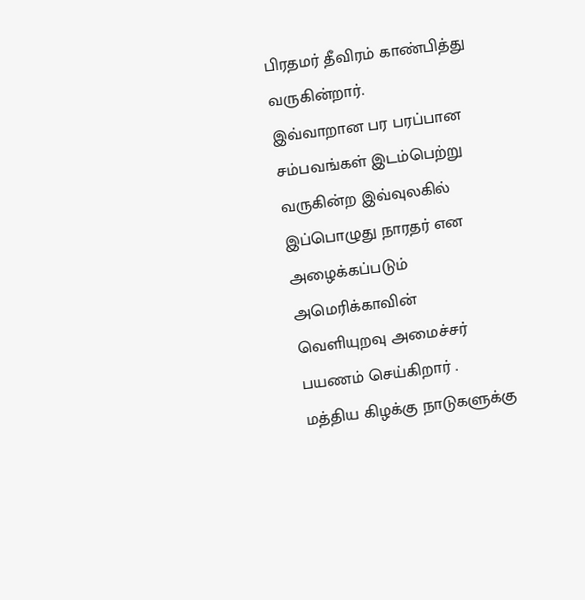பிரதமர் தீவிரம் காண்பித்து வருகின்றார்.
இவ்வாறான பர பரப்பான சம்பவங்கள் இடம்பெற்று வருகின்ற இவ்வுலகில் இப்பொழுது நாரதர் என அழைக்கப்படும் அமெரிக்காவின் வெளியுறவு அமைச்சர் பயணம் செய்கிறார் .
மத்திய கிழக்கு நாடுகளுக்கு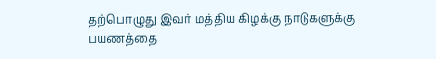தற்பொழுது இவர் மத்திய கிழக்கு நாடுகளுக்கு பயணத்தை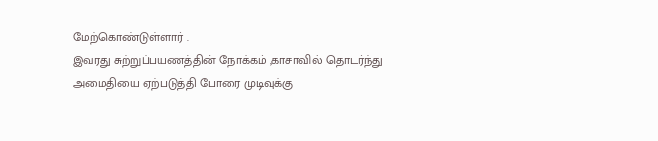மேற்கொண்டுள்ளார் .
இவரது சுற்றுப்பயணத்தின் நோக்கம் ,காசாவில் தொடர்ந்து அமைதியை ஏற்படுத்தி போரை முடிவுக்கு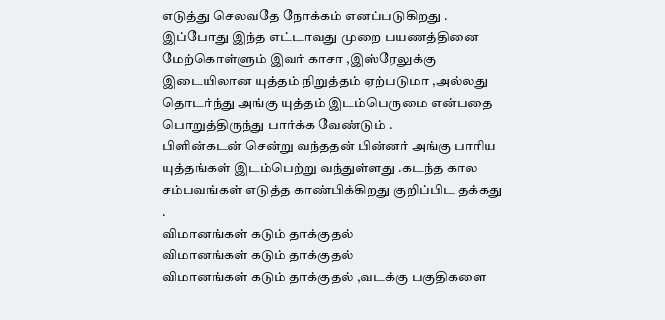எடுத்து செலவதே நோக்கம் எனப்படுகிறது .
இப்போது இந்த எட்டாவது முறை பயணத்தினை மேற்கொள்ளும் இவர் காசா ,இஸ்ரேலுக்கு இடையிலான யுத்தம் நிறுத்தம் ஏற்படுமா ,அல்லது தொடர்ந்து அங்கு யுத்தம் இடம்பெருமை என்பதை பொறுத்திருந்து பார்க்க வேண்டும் .
பிளின்கடன் சென்று வந்ததன் பின்னர் அங்கு பாரிய யுத்தங்கள் இடம்பெற்று வந்துள்ளது .கடந்த கால சம்பவங்கள் எடுத்த காண்பிக்கிறது குறிப்பிட தக்கது .
விமானங்கள் கடும் தாக்குதல்
விமானங்கள் கடும் தாக்குதல்
விமானங்கள் கடும் தாக்குதல் ,வடக்கு பகுதிகளை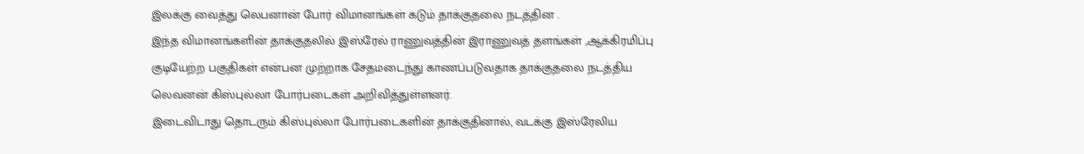இலக்கு வைத்து லெபனான் போர் விமானங்கள் கடும் தாக்குதலை நடத்தின .
இந்த விமானங்களின் தாக்குதலில் இஸ்ரேல் ராணுவத்தின் இராணுவத் தளங்கள் ,ஆக்கிரமிப்பு குடியேற்ற பகுதிகள் என்பன முற்றாக சேதமடைந்து காணப்படுவதாக தாக்குதலை நடத்திய லெவனன் கிஸ்புல்லா போர்படைகள் அறிவித்துள்ளனர்.
இடைவிடாது தொடரும் கிஸ்புல்லா போர்படைகளின் தாக்குதினால், வடக்கு இஸ்ரேலிய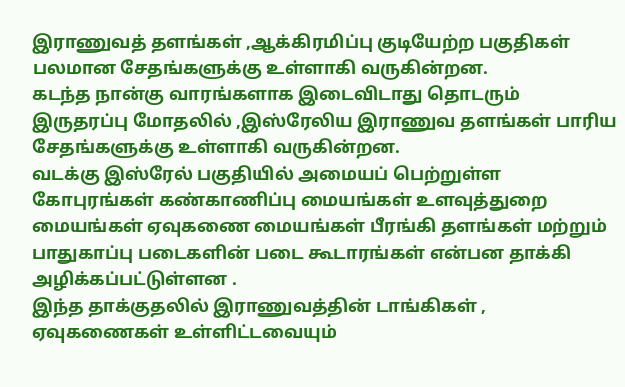இராணுவத் தளங்கள் ,ஆக்கிரமிப்பு குடியேற்ற பகுதிகள் பலமான சேதங்களுக்கு உள்ளாகி வருகின்றன.
கடந்த நான்கு வாரங்களாக இடைவிடாது தொடரும் இருதரப்பு மோதலில் ,இஸ்ரேலிய இராணுவ தளங்கள் பாரிய சேதங்களுக்கு உள்ளாகி வருகின்றன.
வடக்கு இஸ்ரேல் பகுதியில் அமையப் பெற்றுள்ள கோபுரங்கள் கண்காணிப்பு மையங்கள் உளவுத்துறை மையங்கள் ஏவுகணை மையங்கள் பீரங்கி தளங்கள் மற்றும் பாதுகாப்பு படைகளின் படை கூடாரங்கள் என்பன தாக்கி அழிக்கப்பட்டுள்ளன .
இந்த தாக்குதலில் இராணுவத்தின் டாங்கிகள் , ஏவுகணைகள் உள்ளிட்டவையும்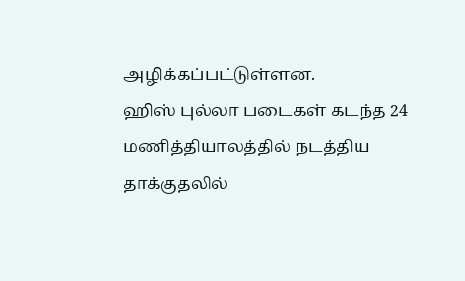அழிக்கப்பட்டுள்ளன.
ஹிஸ் புல்லா படைகள் கடந்த 24 மணித்தியாலத்தில் நடத்திய தாக்குதலில்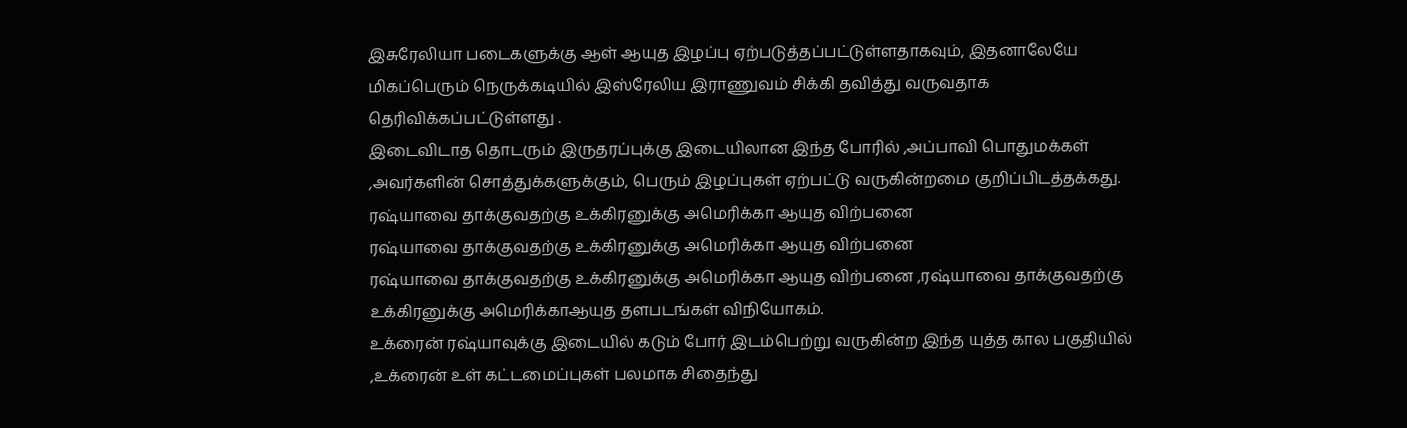இசுரேலியா படைகளுக்கு ஆள் ஆயுத இழப்பு ஏற்படுத்தப்பட்டுள்ளதாகவும், இதனாலேயே மிகப்பெரும் நெருக்கடியில் இஸ்ரேலிய இராணுவம் சிக்கி தவித்து வருவதாக தெரிவிக்கப்பட்டுள்ளது .
இடைவிடாத தொடரும் இருதரப்புக்கு இடையிலான இந்த போரில் ,அப்பாவி பொதுமக்கள் ,அவர்களின் சொத்துக்களுக்கும், பெரும் இழப்புகள் ஏற்பட்டு வருகின்றமை குறிப்பிடத்தக்கது.
ரஷ்யாவை தாக்குவதற்கு உக்கிரனுக்கு அமெரிக்கா ஆயுத விற்பனை
ரஷ்யாவை தாக்குவதற்கு உக்கிரனுக்கு அமெரிக்கா ஆயுத விற்பனை
ரஷ்யாவை தாக்குவதற்கு உக்கிரனுக்கு அமெரிக்கா ஆயுத விற்பனை ,ரஷ்யாவை தாக்குவதற்கு உக்கிரனுக்கு அமெரிக்காஆயுத தளபடங்கள் விநியோகம்.
உக்ரைன் ரஷ்யாவுக்கு இடையில் கடும் போர் இடம்பெற்று வருகின்ற இந்த யுத்த கால பகுதியில் ,உக்ரைன் உள் கட்டமைப்புகள் பலமாக சிதைந்து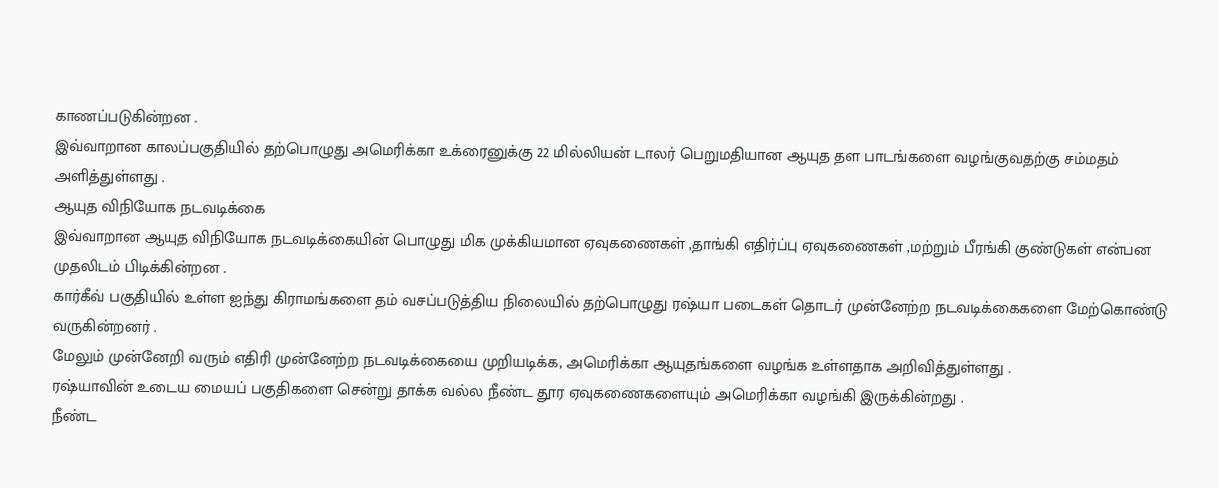காணப்படுகின்றன .
இவ்வாறான காலப்பகுதியில் தற்பொழுது அமெரிக்கா உக்ரைனுக்கு 22 மில்லியன் டாலர் பெறுமதியான ஆயுத தள பாடங்களை வழங்குவதற்கு சம்மதம் அளித்துள்ளது .
ஆயுத விநியோக நடவடிக்கை
இவ்வாறான ஆயுத விநியோக நடவடிக்கையின் பொழுது மிக முக்கியமான ஏவுகணைகள் ,தாங்கி எதிர்ப்பு ஏவுகணைகள் ,மற்றும் பீரங்கி குண்டுகள் என்பன முதலிடம் பிடிக்கின்றன .
கார்கீவ் பகுதியில் உள்ள ஐந்து கிராமங்களை தம் வசப்படுத்திய நிலையில் தற்பொழுது ரஷ்யா படைகள் தொடர் முன்னேற்ற நடவடிக்கைகளை மேற்கொண்டு வருகின்றனர் .
மேலும் முன்னேறி வரும் எதிரி முன்னேற்ற நடவடிக்கையை முறியடிக்க, அமெரிக்கா ஆயுதங்களை வழங்க உள்ளதாக அறிவித்துள்ளது .
ரஷ்யாவின் உடைய மையப் பகுதிகளை சென்று தாக்க வல்ல நீண்ட தூர ஏவுகணைகளையும் அமெரிக்கா வழங்கி இருக்கின்றது .
நீண்ட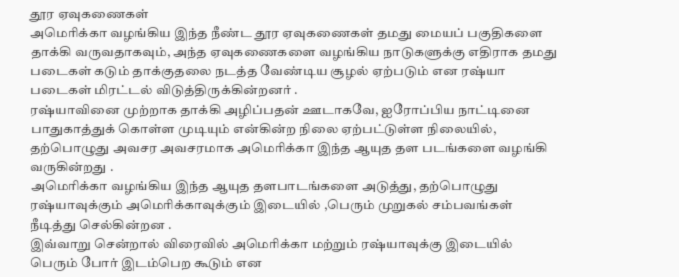தூர ஏவுகணைகள்
அமெரிக்கா வழங்கிய இந்த நீண்ட தூர ஏவுகணைகள் தமது மையப் பகுதிகளை தாக்கி வருவதாகவும், அந்த ஏவுகணைகளை வழங்கிய நாடுகளுக்கு எதிராக தமது படைகள் கடும் தாக்குதலை நடத்த வேண்டிய சூழல் ஏற்படும் என ரஷ்யா படைகள் மிரட்டல் விடுத்திருக்கின்றனர் .
ரஷ்யாவினை முற்றாக தாக்கி அழிப்பதன் ஊடாகவே, ஐரோப்பிய நாட்டினை பாதுகாத்துக் கொள்ள முடியும் என்கின்ற நிலை ஏற்பட்டுள்ள நிலையில், தற்பொழுது அவசர அவசரமாக அமெரிக்கா இந்த ஆயுத தள படங்களை வழங்கி வருகின்றது .
அமெரிக்கா வழங்கிய இந்த ஆயுத தளபாடங்களை அடுத்து, தற்பொழுது ரஷ்யாவுக்கும் அமெரிக்காவுக்கும் இடையில் ,பெரும் முறுகல் சம்பவங்கள் நீடித்து செல்கின்றன .
இவ்வாறு சென்றால் விரைவில் அமெரிக்கா மற்றும் ரஷ்யாவுக்கு இடையில் பெரும் போர் இடம்பெற கூடும் என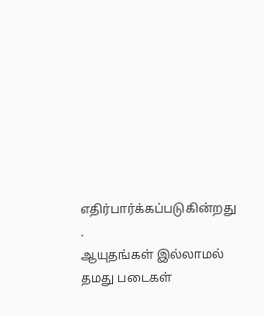எதிர்பார்க்கப்படுகின்றது .
ஆயுதங்கள் இல்லாமல் தமது படைகள்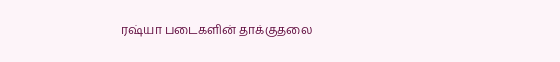ரஷ்யா படைகளின் தாக்குதலை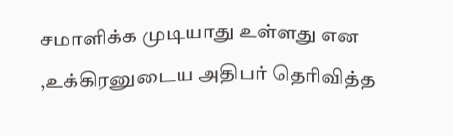சமாளிக்க முடியாது உள்ளது என ,உக்கிரனுடைய அதிபர் தெரிவித்த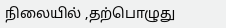நிலையில் ,தற்பொழுது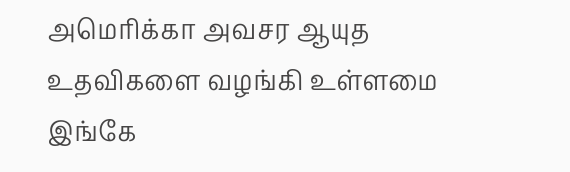அமெரிக்கா அவசர ஆயுத உதவிகளை வழங்கி உள்ளமை இங்கே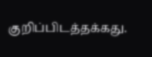குறிப்பிடத்தக்கது.